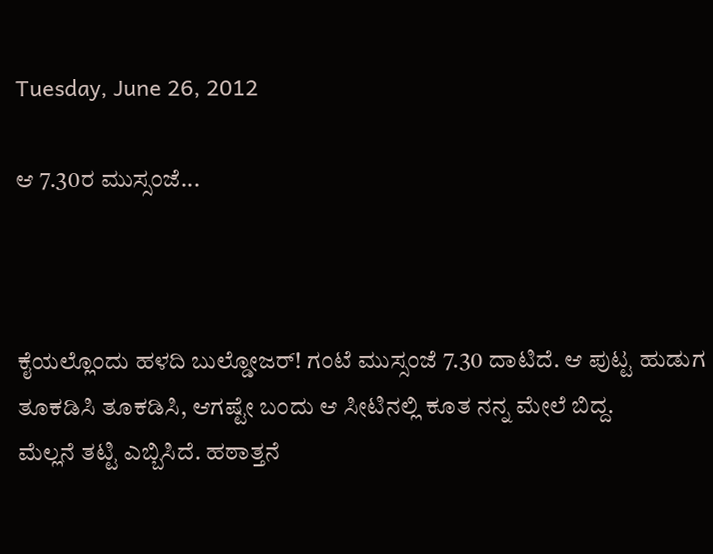Tuesday, June 26, 2012

ಆ 7.30ರ ಮುಸ್ಸಂಜೆ...



ಕೈಯಲ್ಲೊಂದು ಹಳದಿ ಬುಲ್ಡೋಜರ್! ಗಂಟೆ ಮುಸ್ಸಂಜೆ 7.30 ದಾಟಿದೆ. ಆ ಪುಟ್ಟ ಹುಡುಗ ತೂಕಡಿಸಿ ತೂಕಡಿಸಿ, ಆಗಷ್ಟೇ ಬಂದು ಆ ಸೀಟಿನಲ್ಲಿ ಕೂತ ನನ್ನ ಮೇಲೆ ಬಿದ್ದ.
ಮೆಲ್ಲನೆ ತಟ್ಟಿ ಎಬ್ಬಿಸಿದೆ. ಹಠಾತ್ತನೆ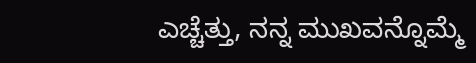ಎಚ್ಚೆತ್ತು, ನನ್ನ ಮುಖವನ್ನೊಮ್ಮೆ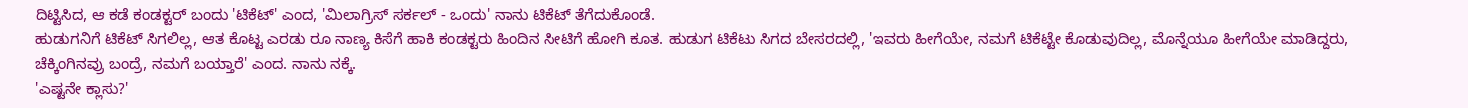ದಿಟ್ಟಿಸಿದ, ಆ ಕಡೆ ಕಂಡಕ್ಟರ್ ಬಂದು 'ಟಿಕೆಟ್' ಎಂದ, 'ಮಿಲಾಗ್ರಿಸ್ ಸರ್ಕಲ್ - ಒಂದು' ನಾನು ಟಿಕೆಟ್ ತೆಗೆದುಕೊಂಡೆ.
ಹುಡುಗನಿಗೆ ಟಿಕೆಟ್ ಸಿಗಲಿಲ್ಲ, ಆತ ಕೊಟ್ಟ ಎರಡು ರೂ ನಾಣ್ಯ ಕಿಸೆಗೆ ಹಾಕಿ ಕಂಡಕ್ಟರು ಹಿಂದಿನ ಸೀಟಿಗೆ ಹೋಗಿ ಕೂತ. ಹುಡುಗ ಟಿಕೆಟು ಸಿಗದ ಬೇಸರದಲ್ಲಿ, 'ಇವರು ಹೀಗೆಯೇ, ನಮಗೆ ಟಿಕೆಟ್ಟೇ ಕೊಡುವುದಿಲ್ಲ, ಮೊನ್ನೆಯೂ ಹೀಗೆಯೇ ಮಾಡಿದ್ದರು, ಚೆಕ್ಕಿಂಗಿನವ್ರು ಬಂದ್ರೆ, ನಮಗೆ ಬಯ್ತಾರೆ' ಎಂದ. ನಾನು ನಕ್ಕೆ.
'ಎಷ್ಟನೇ ಕ್ಲಾಸು?'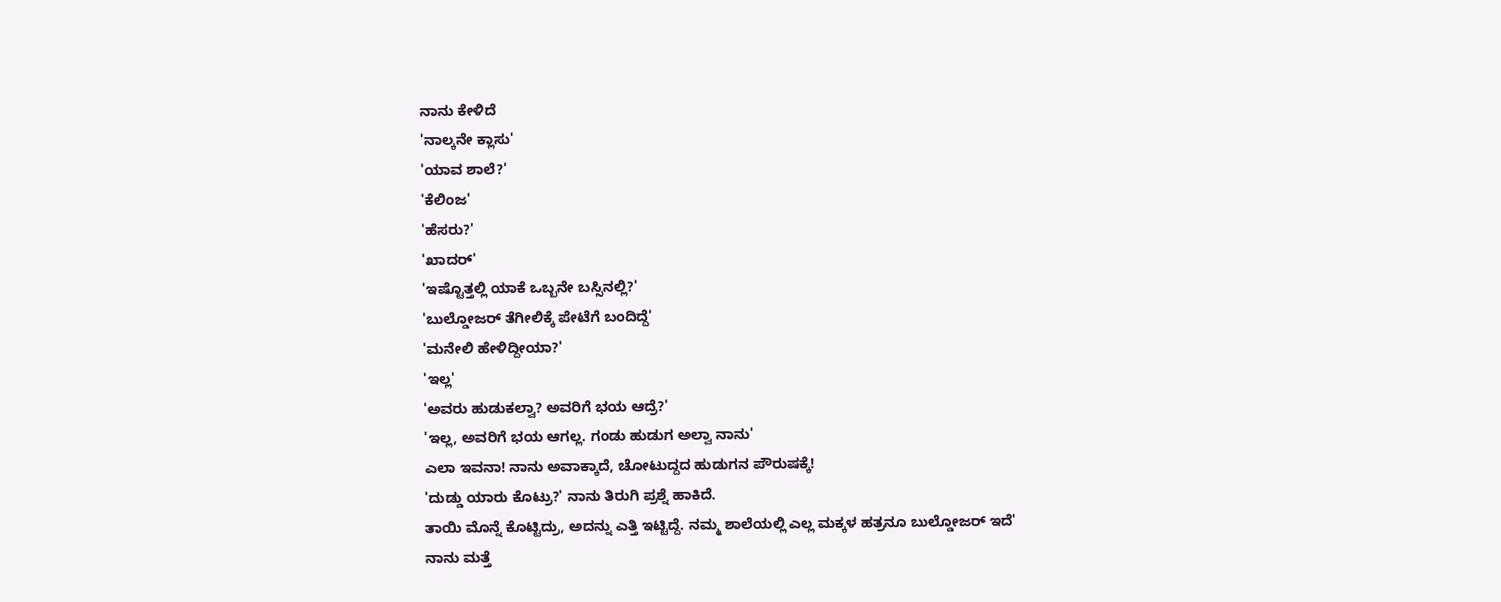ನಾನು ಕೇಳಿದೆ
'ನಾಲ್ಕನೇ ಕ್ಲಾಸು'
'ಯಾವ ಶಾಲೆ?'
'ಕೆಲಿಂಜ'
'ಹೆಸರು?'
'ಖಾದರ್'
'ಇಷ್ಟೊತ್ತಲ್ಲಿ ಯಾಕೆ ಒಬ್ಬನೇ ಬಸ್ಸಿನಲ್ಲಿ?'
'ಬುಲ್ಡೋಜರ್ ತೆಗೀಲಿಕ್ಕೆ ಪೇಟೆಗೆ ಬಂದಿದ್ದೆ'
'ಮನೇಲಿ ಹೇಳಿದ್ದೀಯಾ?'
'ಇಲ್ಲ'
'ಅವರು ಹುಡುಕಲ್ವಾ? ಅವರಿಗೆ ಭಯ ಆದ್ರೆ?'
'ಇಲ್ಲ, ಅವರಿಗೆ ಭಯ ಆಗಲ್ಲ. ಗಂಡು ಹುಡುಗ ಅಲ್ವಾ ನಾನು'
ಎಲಾ ಇವನಾ! ನಾನು ಅವಾಕ್ಕಾದೆ, ಚೋಟುದ್ದದ ಹುಡುಗನ ಪೌರುಷಕ್ಕೆ!
'ದುಡ್ಡು ಯಾರು ಕೊಟ್ರು?' ನಾನು ತಿರುಗಿ ಪ್ರಶ್ನೆ ಹಾಕಿದೆ.
ತಾಯಿ ಮೊನ್ನೆ ಕೊಟ್ಟಿದ್ರು, ಅದನ್ನು ಎತ್ತಿ ಇಟ್ಟಿದ್ದೆ. ನಮ್ಮ ಶಾಲೆಯಲ್ಲಿ ಎಲ್ಲ ಮಕ್ಕಳ ಹತ್ರನೂ ಬುಲ್ಡೋಜರ್ ಇದೆ'
ನಾನು ಮತ್ತೆ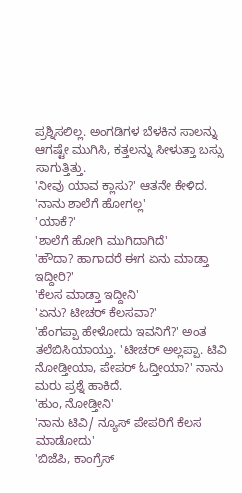ಪ್ರಶ್ನಿಸಲಿಲ್ಲ. ಅಂಗಡಿಗಳ ಬೆಳಕಿನ ಸಾಲನ್ನು ಆಗಷ್ಟೇ ಮುಗಿಸಿ, ಕತ್ತಲನ್ನು ಸೀಳುತ್ತಾ ಬಸ್ಸು ಸಾಗುತ್ತಿತ್ತು.
'ನೀವು ಯಾವ ಕ್ಲಾಸು?' ಆತನೇ ಕೇಳಿದ.
'ನಾನು ಶಾಲೆಗೆ ಹೋಗಲ್ಲ'
'ಯಾಕೆ?'
'ಶಾಲೆಗೆ ಹೋಗಿ ಮುಗಿದಾಗಿದೆ'
'ಹೌದಾ? ಹಾಗಾದರೆ ಈಗ ಏನು ಮಾಡ್ತಾ ಇದ್ದೀರಿ?'
'ಕೆಲಸ ಮಾಡ್ತಾ ಇದ್ದೀನಿ'
'ಏನು? ಟೀಚರ್ ಕೆಲಸವಾ?'
'ಹೆಂಗಪ್ಪಾ ಹೇಳೋದು ಇವನಿಗೆ?' ಅಂತ ತಲೆಬಿಸಿಯಾಯ್ತು. 'ಟೀಚರ್ ಅಲ್ಲಪ್ಪಾ. ಟಿವಿ ನೋಡ್ತೀಯಾ, ಪೇಪರ್ ಓದ್ತೀಯಾ?' ನಾನು ಮರು ಪ್ರಶ್ನೆ ಹಾಕಿದೆ.
'ಹುಂ, ನೋಡ್ತೀನಿ'
'ನಾನು ಟಿವಿ/ ನ್ಯೂಸ್ ಪೇಪರಿಗೆ ಕೆಲಸ ಮಾಡೋದು'
'ಬಿಜೆಪಿ, ಕಾಂಗ್ರೆಸ್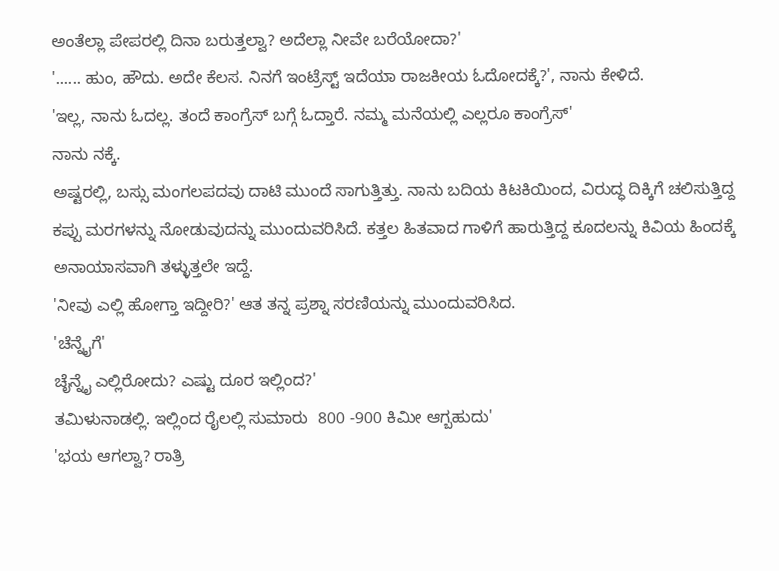ಅಂತೆಲ್ಲಾ ಪೇಪರಲ್ಲಿ ದಿನಾ ಬರುತ್ತಲ್ವಾ? ಅದೆಲ್ಲಾ ನೀವೇ ಬರೆಯೋದಾ?'
'...... ಹುಂ, ಹೌದು. ಅದೇ ಕೆಲಸ. ನಿನಗೆ ಇಂಟ್ರೆಸ್ಟ್ ಇದೆಯಾ ರಾಜಕೀಯ ಓದೋದಕ್ಕೆ?', ನಾನು ಕೇಳಿದೆ.
'ಇಲ್ಲ, ನಾನು ಓದಲ್ಲ. ತಂದೆ ಕಾಂಗ್ರೆಸ್ ಬಗ್ಗೆ ಓದ್ತಾರೆ. ನಮ್ಮ ಮನೆಯಲ್ಲಿ ಎಲ್ಲರೂ ಕಾಂಗ್ರೆಸ್'
ನಾನು ನಕ್ಕೆ.
ಅಷ್ಟರಲ್ಲಿ, ಬಸ್ಸು ಮಂಗಲಪದವು ದಾಟಿ ಮುಂದೆ ಸಾಗುತ್ತಿತ್ತು. ನಾನು ಬದಿಯ ಕಿಟಕಿಯಿಂದ, ವಿರುದ್ಧ ದಿಕ್ಕಿಗೆ ಚಲಿಸುತ್ತಿದ್ದ ಕಪ್ಪು ಮರಗಳನ್ನು ನೋಡುವುದನ್ನು ಮುಂದುವರಿಸಿದೆ. ಕತ್ತಲ ಹಿತವಾದ ಗಾಳಿಗೆ ಹಾರುತ್ತಿದ್ದ ಕೂದಲನ್ನು ಕಿವಿಯ ಹಿಂದಕ್ಕೆ ಅನಾಯಾಸವಾಗಿ ತಳ್ಳುತ್ತಲೇ ಇದ್ದೆ.
'ನೀವು ಎಲ್ಲಿ ಹೋಗ್ತಾ ಇದ್ದೀರಿ?' ಆತ ತನ್ನ ಪ್ರಶ್ನಾ ಸರಣಿಯನ್ನು ಮುಂದುವರಿಸಿದ.
'ಚೆನ್ನೈಗೆ'
ಚೈನ್ನೈ ಎಲ್ಲಿರೋದು? ಎಷ್ಟು ದೂರ ಇಲ್ಲಿಂದ?'
ತಮಿಳುನಾಡಲ್ಲಿ. ಇಲ್ಲಿಂದ ರೈಲಲ್ಲಿ ಸುಮಾರು  800 -900 ಕಿಮೀ ಆಗ್ಬಹುದು'
'ಭಯ ಆಗಲ್ವಾ? ರಾತ್ರಿ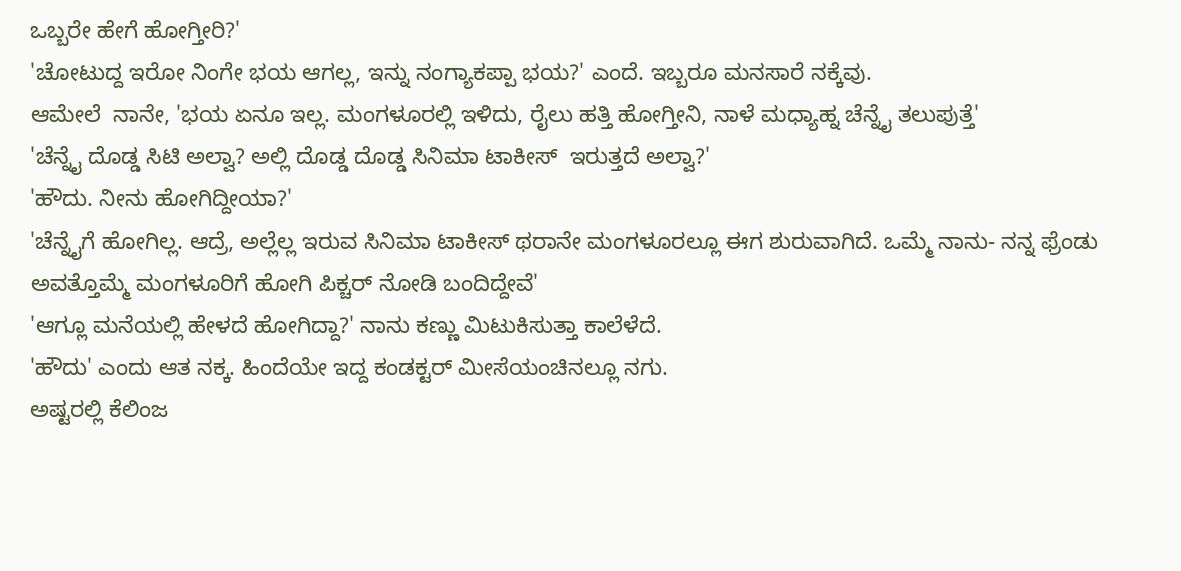ಒಬ್ಬರೇ ಹೇಗೆ ಹೋಗ್ತೀರಿ?'
'ಚೋಟುದ್ದ ಇರೋ ನಿಂಗೇ ಭಯ ಆಗಲ್ಲ, ಇನ್ನು ನಂಗ್ಯಾಕಪ್ಪಾ ಭಯ?' ಎಂದೆ. ಇಬ್ಬರೂ ಮನಸಾರೆ ನಕ್ಕೆವು.
ಆಮೇಲೆ  ನಾನೇ, 'ಭಯ ಏನೂ ಇಲ್ಲ. ಮಂಗಳೂರಲ್ಲಿ ಇಳಿದು, ರೈಲು ಹತ್ತಿ ಹೋಗ್ತೀನಿ, ನಾಳೆ ಮಧ್ಯಾಹ್ನ ಚೆನ್ನೈ ತಲುಪುತ್ತೆ'
'ಚೆನ್ನೈ ದೊಡ್ಡ ಸಿಟಿ ಅಲ್ವಾ? ಅಲ್ಲಿ ದೊಡ್ಡ ದೊಡ್ಡ ಸಿನಿಮಾ ಟಾಕೀಸ್  ಇರುತ್ತದೆ ಅಲ್ವಾ?'
'ಹೌದು. ನೀನು ಹೋಗಿದ್ದೀಯಾ?'
'ಚೆನ್ನೈಗೆ ಹೋಗಿಲ್ಲ. ಆದ್ರೆ, ಅಲ್ಲೆಲ್ಲ ಇರುವ ಸಿನಿಮಾ ಟಾಕೀಸ್ ಥರಾನೇ ಮಂಗಳೂರಲ್ಲೂ ಈಗ ಶುರುವಾಗಿದೆ. ಒಮ್ಮೆ ನಾನು- ನನ್ನ ಫ್ರೆಂಡು ಅವತ್ತೊಮ್ಮೆ ಮಂಗಳೂರಿಗೆ ಹೋಗಿ ಪಿಕ್ಚರ್ ನೋಡಿ ಬಂದಿದ್ದೇವೆ'
'ಆಗ್ಲೂ ಮನೆಯಲ್ಲಿ ಹೇಳದೆ ಹೋಗಿದ್ದಾ?' ನಾನು ಕಣ್ಣು ಮಿಟುಕಿಸುತ್ತಾ ಕಾಲೆಳೆದೆ.
'ಹೌದು' ಎಂದು ಆತ ನಕ್ಕ. ಹಿಂದೆಯೇ ಇದ್ದ ಕಂಡಕ್ಟರ್ ಮೀಸೆಯಂಚಿನಲ್ಲೂ ನಗು.
ಅಷ್ಟರಲ್ಲಿ ಕೆಲಿಂಜ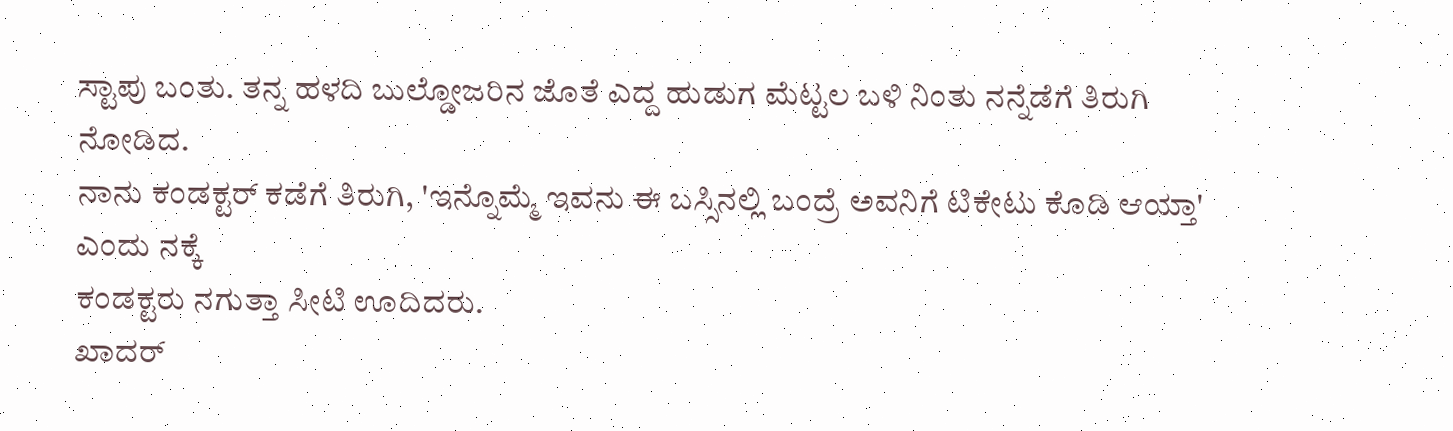ಸ್ಟಾಪು ಬಂತು. ತನ್ನ ಹಳದಿ ಬುಲ್ಡೋಜರಿನ ಜೊತೆ ಎದ್ದ ಹುಡುಗ ಮೆಟ್ಟಲ ಬಳಿ ನಿಂತು ನನ್ನೆಡೆಗೆ ತಿರುಗಿ ನೋಡಿದ.
ನಾನು ಕಂಡಕ್ಟರ್ ಕಡೆಗೆ ತಿರುಗಿ, 'ಇನ್ನೊಮ್ಮೆ ಇವನು ಈ ಬಸ್ಸಿನಲ್ಲಿ ಬಂದ್ರೆ ಅವನಿಗೆ ಟಿಕೇಟು ಕೊಡಿ ಆಯ್ತಾ' ಎಂದು ನಕ್ಕೆ
ಕಂಡಕ್ಟರು ನಗುತ್ತಾ ಸೀಟಿ ಊದಿದರು.
ಖಾದರ್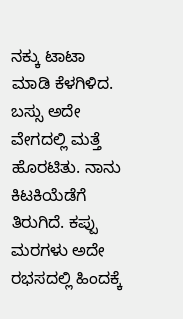ನಕ್ಕು ಟಾಟಾ ಮಾಡಿ ಕೆಳಗಿಳಿದ.
ಬಸ್ಸು ಅದೇ ವೇಗದಲ್ಲಿ ಮತ್ತೆ ಹೊರಟಿತು. ನಾನು ಕಿಟಕಿಯೆಡೆಗೆ ತಿರುಗಿದೆ. ಕಪ್ಪು ಮರಗಳು ಅದೇ ರಭಸದಲ್ಲಿ ಹಿಂದಕ್ಕೆ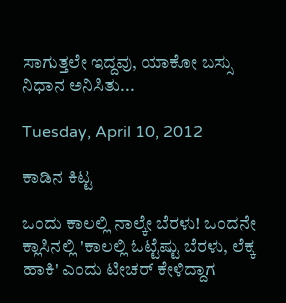ಸಾಗುತ್ತಲೇ ಇದ್ದವು, ಯಾಕೋ ಬಸ್ಸು ನಿಧಾನ ಅನಿಸಿತು...

Tuesday, April 10, 2012

ಕಾಡಿನ ಕಿಟ್ಟ

ಒಂದು ಕಾಲಲ್ಲಿ ನಾಲ್ಕೇ ಬೆರಳು! ಒಂದನೇ ಕ್ಲಾಸಿನಲ್ಲಿ 'ಕಾಲಲ್ಲಿ ಓಟ್ಟೆಷ್ಟು ಬೆರಳು, ಲೆಕ್ಕ ಹಾಕಿ' ಎಂದು ಟೀಚರ್ ಕೇಳಿದ್ದಾಗ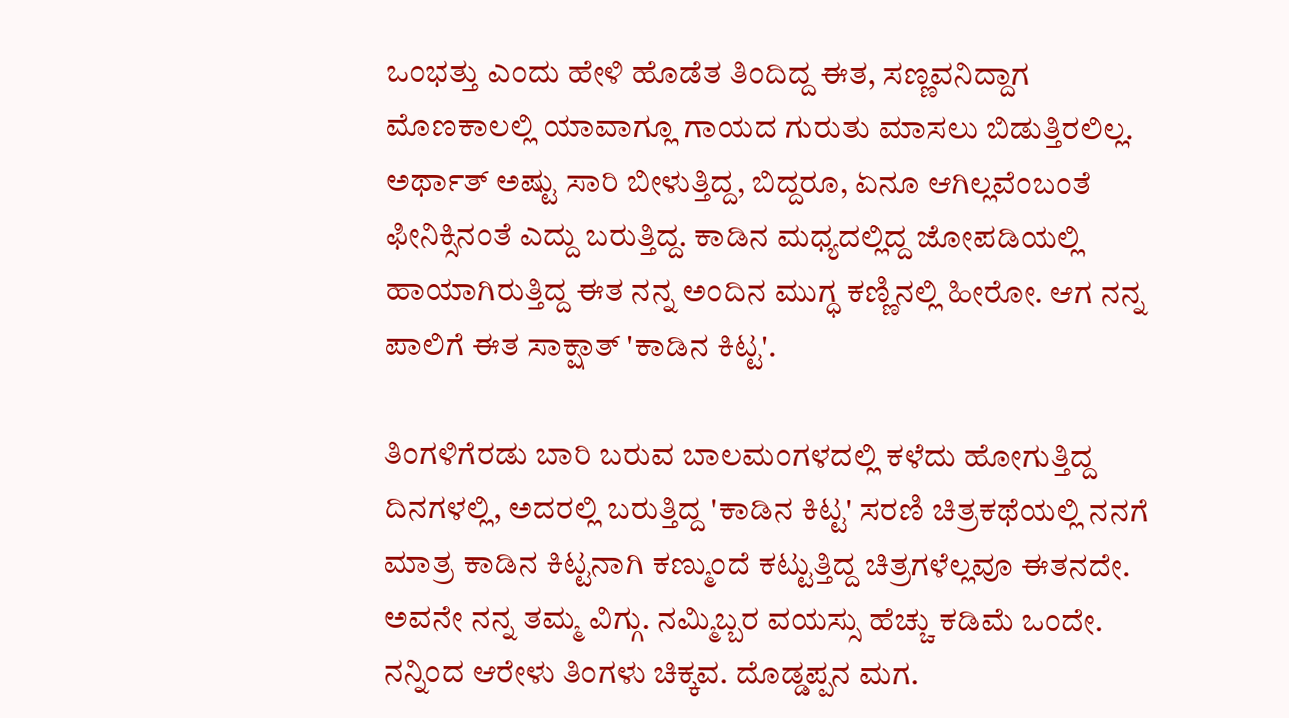ಒಂಭತ್ತು ಎಂದು ಹೇಳಿ ಹೊಡೆತ ತಿಂದಿದ್ದ ಈತ, ಸಣ್ಣವನಿದ್ದಾಗ ಮೊಣಕಾಲಲ್ಲಿ ಯಾವಾಗ್ಲೂ ಗಾಯದ ಗುರುತು ಮಾಸಲು ಬಿಡುತ್ತಿರಲಿಲ್ಲ. ಅರ್ಥಾತ್ ಅಷ್ಟು ಸಾರಿ ಬೀಳುತ್ತಿದ್ದ, ಬಿದ್ದರೂ, ಏನೂ ಆಗಿಲ್ಲವೆಂಬಂತೆ ಫೀನಿಕ್ಸಿನಂತೆ ಎದ್ದು ಬರುತ್ತಿದ್ದ. ಕಾಡಿನ ಮಧ್ಯದಲ್ಲಿದ್ದ ಜೋಪಡಿಯಲ್ಲಿ ಹಾಯಾಗಿರುತ್ತಿದ್ದ ಈತ ನನ್ನ ಅಂದಿನ ಮುಗ್ಧ ಕಣ್ಣಿನಲ್ಲಿ ಹೀರೋ. ಆಗ ನನ್ನ ಪಾಲಿಗೆ ಈತ ಸಾಕ್ಷಾತ್ 'ಕಾಡಿನ ಕಿಟ್ಟ'.

ತಿಂಗಳಿಗೆರಡು ಬಾರಿ ಬರುವ ಬಾಲಮಂಗಳದಲ್ಲಿ ಕಳೆದು ಹೋಗುತ್ತಿದ್ದ ದಿನಗಳಲ್ಲಿ, ಅದರಲ್ಲಿ ಬರುತ್ತಿದ್ದ 'ಕಾಡಿನ ಕಿಟ್ಟ' ಸರಣಿ ಚಿತ್ರಕಥೆಯಲ್ಲಿ ನನಗೆ ಮಾತ್ರ ಕಾಡಿನ ಕಿಟ್ಟನಾಗಿ ಕಣ್ಮುಂದೆ ಕಟ್ಟುತ್ತಿದ್ದ ಚಿತ್ರಗಳೆಲ್ಲವೂ ಈತನದೇ. ಅವನೇ ನನ್ನ ತಮ್ಮ ವಿಗ್ಗು. ನಮ್ಮಿಬ್ಬರ ವಯಸ್ಸು ಹೆಚ್ಚು ಕಡಿಮೆ ಒಂದೇ. ನನ್ನಿಂದ ಆರೇಳು ತಿಂಗಳು ಚಿಕ್ಕವ. ದೊಡ್ಡಪ್ಪನ ಮಗ.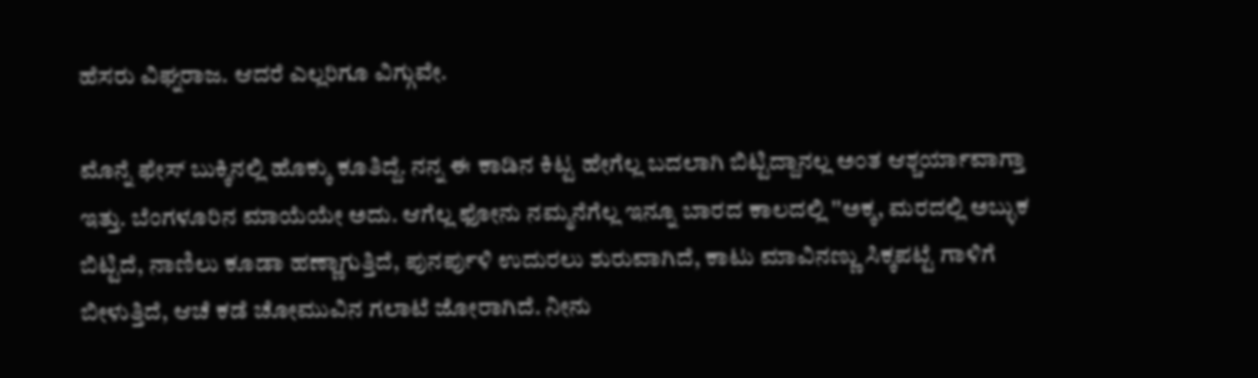ಹೆಸರು ವಿಘ್ನರಾಜ. ಆದರೆ ಎಲ್ಲರಿಗೂ ವಿಗ್ಗುವೇ.

ಮೊನ್ನೆ ಫೇಸ್ ಬುಕ್ಕಿನಲ್ಲಿ ಹೊಕ್ಕು ಕೂತಿದ್ದೆ. ನನ್ನ ಈ ಕಾಡಿನ ಕಿಟ್ಟ ಹೇಗೆಲ್ಲ ಬದಲಾಗಿ ಬಿಟ್ಟಿದ್ದಾನಲ್ಲ ಅಂತ ಆಶ್ಚರ್ಯಾವಾಗ್ತಾ ಇತ್ತು. ಬೆಂಗಳೂರಿನ ಮಾಯೆಯೇ ಅದು. ಆಗೆಲ್ಲ ಫೋನು ನಮ್ಮನೆಗೆಲ್ಲ ಇನ್ನೂ ಬಾರದ ಕಾಲದಲ್ಲಿ ''ಅಕ್ಕ, ಮರದಲ್ಲಿ ಅಬ್ಳುಕ ಬಿಟ್ಟಿದೆ, ನಾಣಿಲು ಕೂಡಾ ಹಣ್ಣಾಗುತ್ತಿದೆ, ಪುನರ್ಪುಳಿ ಉದುರಲು ಶುರುವಾಗಿದೆ, ಕಾಟು ಮಾವಿನಣ್ಣು ಸಿಕ್ಕಪಟ್ಟೆ ಗಾಳಿಗೆ ಬೀಳುತ್ತಿದೆ, ಆಚೆ ಕಡೆ ಚೋಮುವಿನ ಗಲಾಟೆ ಜೋರಾಗಿದೆ. ನೀನು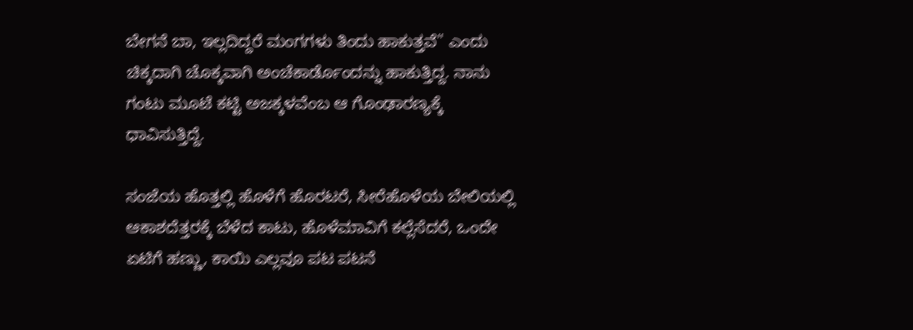ಬೇಗನೆ ಬಾ, ಇಲ್ಲದಿದ್ದರೆ ಮಂಗಗಳು ತಿಂದು ಹಾಕುತ್ತವೆ'' ಎಂದು ಚಿಕ್ಕದಾಗಿ ಚೊಕ್ಕವಾಗಿ ಅಂಚೆಕಾರ್ಡೊಂದನ್ನು ಹಾಕುತ್ತಿದ್ದ. ನಾನು ಗಂಟು ಮೂಟೆ ಕಟ್ಟಿ ಅಜಕ್ಕಳವೆಂಬ ಆ ಗೊಂಢಾರಣ್ಯಕ್ಕೆ ಧಾವಿಸುತ್ತಿದ್ದೆ.

ಸಂಜೆಯ ಹೊತ್ತಲ್ಲಿ ಹೊಳೆಗೆ ಹೊರಟರೆ, ಸೀರೆಹೊಳೆಯ ಬೇಲಿಯಲ್ಲಿ ಆಕಾಶದೆತ್ತರಕ್ಕೆ ಬೆಳೆದ ಕಾಟು, ಹೊಳೆಮಾವಿಗೆ ಕಲ್ಲೆಸೆದರೆ, ಒಂದೇ ಏಟಿಗೆ ಹಣ್ಣು, ಕಾಯಿ ಎಲ್ಲವೂ ಪಟ ಪಟನೆ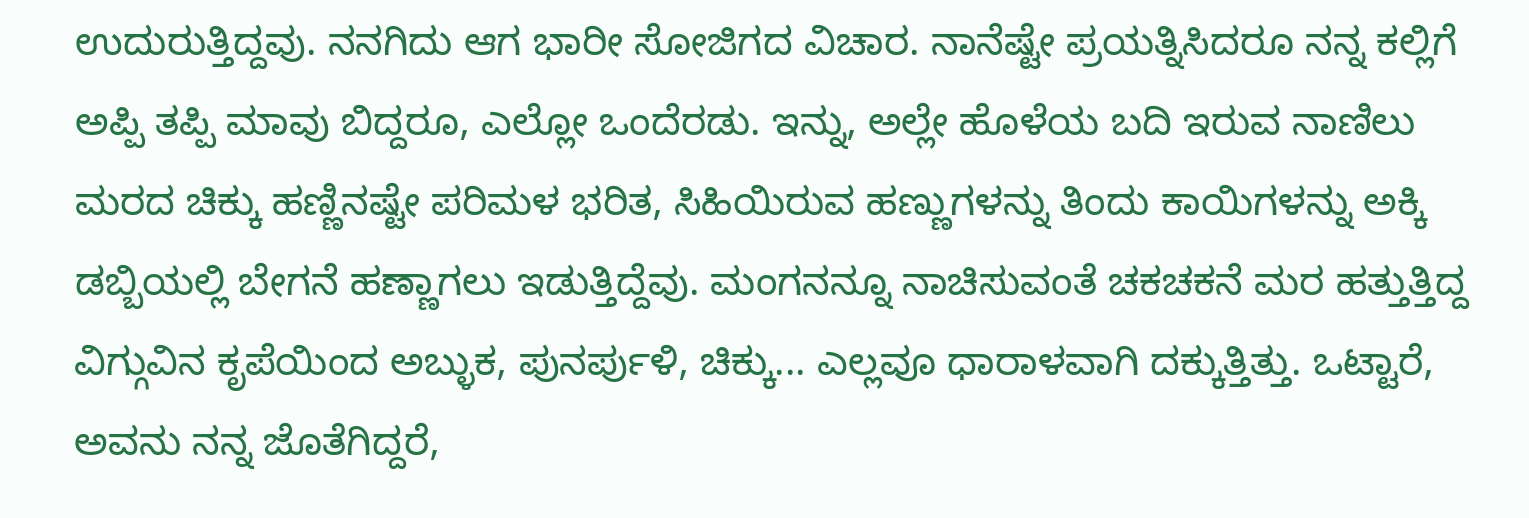ಉದುರುತ್ತಿದ್ದವು. ನನಗಿದು ಆಗ ಭಾರೀ ಸೋಜಿಗದ ವಿಚಾರ. ನಾನೆಷ್ಟೇ ಪ್ರಯತ್ನಿಸಿದರೂ ನನ್ನ ಕಲ್ಲಿಗೆ ಅಪ್ಪಿ ತಪ್ಪಿ ಮಾವು ಬಿದ್ದರೂ, ಎಲ್ಲೋ ಒಂದೆರಡು. ಇನ್ನು, ಅಲ್ಲೇ ಹೊಳೆಯ ಬದಿ ಇರುವ ನಾಣಿಲು ಮರದ ಚಿಕ್ಕು ಹಣ್ಣಿನಷ್ಟೇ ಪರಿಮಳ ಭರಿತ, ಸಿಹಿಯಿರುವ ಹಣ್ಣುಗಳನ್ನು ತಿಂದು ಕಾಯಿಗಳನ್ನು ಅಕ್ಕಿ ಡಬ್ಬಿಯಲ್ಲಿ ಬೇಗನೆ ಹಣ್ಣಾಗಲು ಇಡುತ್ತಿದ್ದೆವು. ಮಂಗನನ್ನೂ ನಾಚಿಸುವಂತೆ ಚಕಚಕನೆ ಮರ ಹತ್ತುತ್ತಿದ್ದ ವಿಗ್ಗುವಿನ ಕೃಪೆಯಿಂದ ಅಬ್ಳುಕ, ಪುನರ್ಪುಳಿ, ಚಿಕ್ಕು... ಎಲ್ಲವೂ ಧಾರಾಳವಾಗಿ ದಕ್ಕುತ್ತಿತ್ತು. ಒಟ್ಟಾರೆ, ಅವನು ನನ್ನ ಜೊತೆಗಿದ್ದರೆ,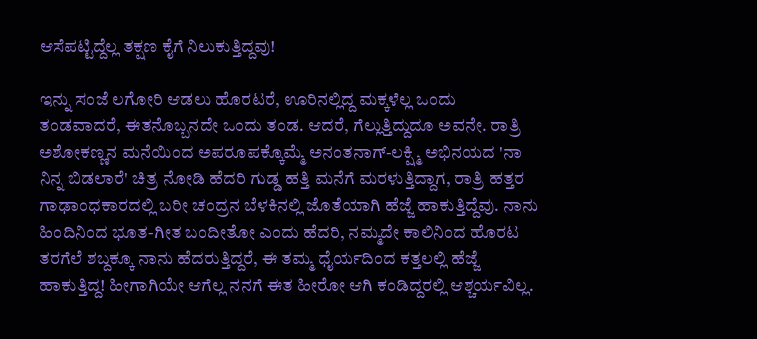ಆಸೆಪಟ್ಟಿದ್ದೆಲ್ಲ ತಕ್ಷಣ ಕೈಗೆ ನಿಲುಕುತ್ತಿದ್ದವು!

ಇನ್ನು ಸಂಜೆ ಲಗೋರಿ ಆಡಲು ಹೊರಟರೆ, ಊರಿನಲ್ಲಿದ್ದ ಮಕ್ಕಳೆಲ್ಲ ಒಂದು ತಂಡವಾದರೆ, ಈತನೊಬ್ಬನದೇ ಒಂದು ತಂಡ. ಆದರೆ, ಗೆಲ್ಲುತ್ತಿದ್ದುದೂ ಅವನೇ. ರಾತ್ರಿ ಅಶೋಕಣ್ಣನ ಮನೆಯಿಂದ ಅಪರೂಪಕ್ಕೊಮ್ಮೆ ಅನಂತನಾಗ್-ಲಕ್ಷ್ಮಿ ಅಭಿನಯದ 'ನಾ ನಿನ್ನ ಬಿಡಲಾರೆ' ಚಿತ್ರ ನೋಡಿ ಹೆದರಿ ಗುಡ್ಡ ಹತ್ತಿ ಮನೆಗೆ ಮರಳುತ್ತಿದ್ದಾಗ, ರಾತ್ರಿ ಹತ್ತರ ಗಾಢಾಂಧಕಾರದಲ್ಲಿ ಬರೀ ಚಂದ್ರನ ಬೆಳಕಿನಲ್ಲಿ ಜೊತೆಯಾಗಿ ಹೆಜ್ಜೆ ಹಾಕುತ್ತಿದ್ದೆವು. ನಾನು ಹಿಂದಿನಿಂದ ಭೂತ-ಗೀತ ಬಂದೀತೋ ಎಂದು ಹೆದರಿ, ನಮ್ಮದೇ ಕಾಲಿನಿಂದ ಹೊರಟ ತರಗೆಲೆ ಶಬ್ದಕ್ಕೂ ನಾನು ಹೆದರುತ್ತಿದ್ದರೆ, ಈ ತಮ್ಮ ಧೈರ್ಯದಿಂದ ಕತ್ತಲಲ್ಲಿ ಹೆಜ್ಜೆ ಹಾಕುತ್ತಿದ್ದ! ಹೀಗಾಗಿಯೇ ಆಗೆಲ್ಲ ನನಗೆ ಈತ ಹೀರೋ ಆಗಿ ಕಂಡಿದ್ದರಲ್ಲಿ ಆಶ್ಚರ್ಯವಿಲ್ಲ.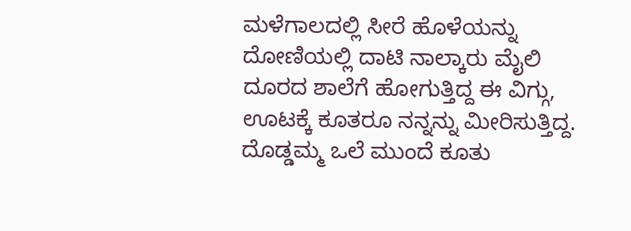ಮಳೆಗಾಲದಲ್ಲಿ ಸೀರೆ ಹೊಳೆಯನ್ನು ದೋಣಿಯಲ್ಲಿ ದಾಟಿ ನಾಲ್ಕಾರು ಮೈಲಿ ದೂರದ ಶಾಲೆಗೆ ಹೋಗುತ್ತಿದ್ದ ಈ ವಿಗ್ಗು, ಊಟಕ್ಕೆ ಕೂತರೂ ನನ್ನನ್ನು ಮೀರಿಸುತ್ತಿದ್ದ. ದೊಡ್ಡಮ್ಮ ಒಲೆ ಮುಂದೆ ಕೂತು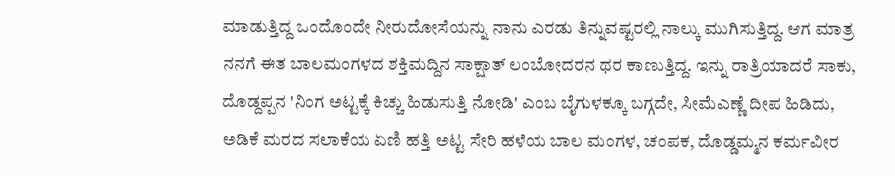ಮಾಡುತ್ತಿದ್ದ ಒಂದೊಂದೇ ನೀರುದೋಸೆಯನ್ನು ನಾನು ಎರಡು ತಿನ್ನುವಷ್ಟರಲ್ಲಿ ನಾಲ್ಕು ಮುಗಿಸುತ್ತಿದ್ದ. ಆಗ ಮಾತ್ರ ನನಗೆ ಈತ ಬಾಲಮಂಗಳದ ಶಕ್ತಿಮದ್ದಿನ ಸಾಕ್ಷಾತ್ ಲಂಬೋದರನ ಥರ ಕಾಣುತ್ತಿದ್ದ. ಇನ್ನು ರಾತ್ರಿಯಾದರೆ ಸಾಕು, ದೊಡ್ದಪ್ಪನ 'ನಿಂಗ ಅಟ್ಟಕ್ಕೆ ಕಿಚ್ಚು ಹಿಡುಸುತ್ತಿ ನೋಡಿ' ಎಂಬ ಬೈಗುಳಕ್ಕೂ ಬಗ್ಗದೇ, ಸೀಮೆಎಣ್ಣೆ ದೀಪ ಹಿಡಿದು, ಅಡಿಕೆ ಮರದ ಸಲಾಕೆಯ ಏಣಿ ಹತ್ತಿ ಅಟ್ಟ ಸೇರಿ ಹಳೆಯ ಬಾಲ ಮಂಗಳ, ಚಂಪಕ, ದೊಡ್ಡಮ್ಮನ ಕರ್ಮವೀರ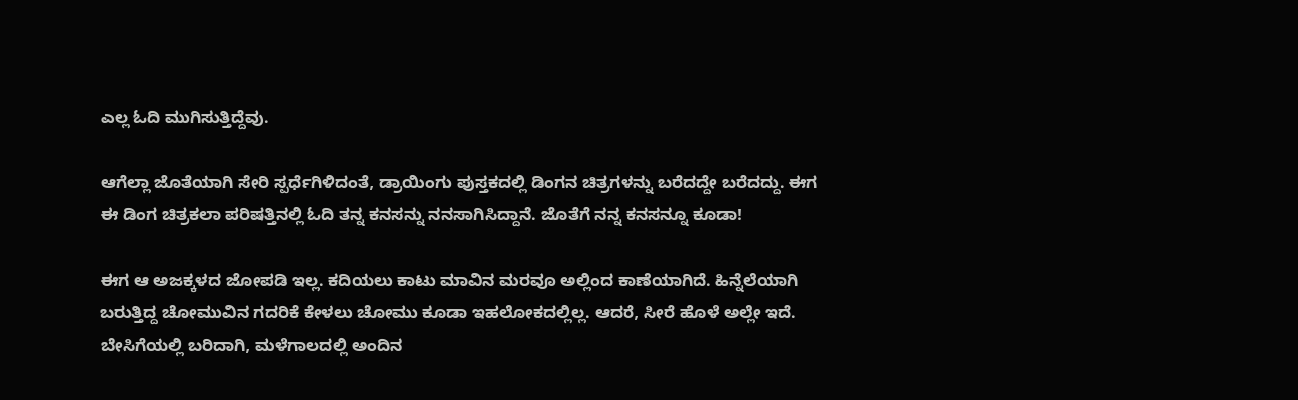ಎಲ್ಲ ಓದಿ ಮುಗಿಸುತ್ತಿದ್ದೆವು.

ಆಗೆಲ್ಲಾ ಜೊತೆಯಾಗಿ ಸೇರಿ ಸ್ಪರ್ಧೆಗಿಳಿದಂತೆ, ಡ್ರಾಯಿಂಗು ಪುಸ್ತಕದಲ್ಲಿ ಡಿಂಗನ ಚಿತ್ರಗಳನ್ನು ಬರೆದದ್ದೇ ಬರೆದದ್ದು. ಈಗ ಈ ಡಿಂಗ ಚಿತ್ರಕಲಾ ಪರಿಷತ್ತಿನಲ್ಲಿ ಓದಿ ತನ್ನ ಕನಸನ್ನು ನನಸಾಗಿಸಿದ್ದಾನೆ. ಜೊತೆಗೆ ನನ್ನ ಕನಸನ್ನೂ ಕೂಡಾ!

ಈಗ ಆ ಅಜಕ್ಕಳದ ಜೋಪಡಿ ಇಲ್ಲ. ಕದಿಯಲು ಕಾಟು ಮಾವಿನ ಮರವೂ ಅಲ್ಲಿಂದ ಕಾಣೆಯಾಗಿದೆ. ಹಿನ್ನೆಲೆಯಾಗಿ ಬರುತ್ತಿದ್ದ ಚೋಮುವಿನ ಗದರಿಕೆ ಕೇಳಲು ಚೋಮು ಕೂಡಾ ಇಹಲೋಕದಲ್ಲಿಲ್ಲ. ಆದರೆ, ಸೀರೆ ಹೊಳೆ ಅಲ್ಲೇ ಇದೆ. ಬೇಸಿಗೆಯಲ್ಲಿ ಬರಿದಾಗಿ, ಮಳೆಗಾಲದಲ್ಲಿ ಅಂದಿನ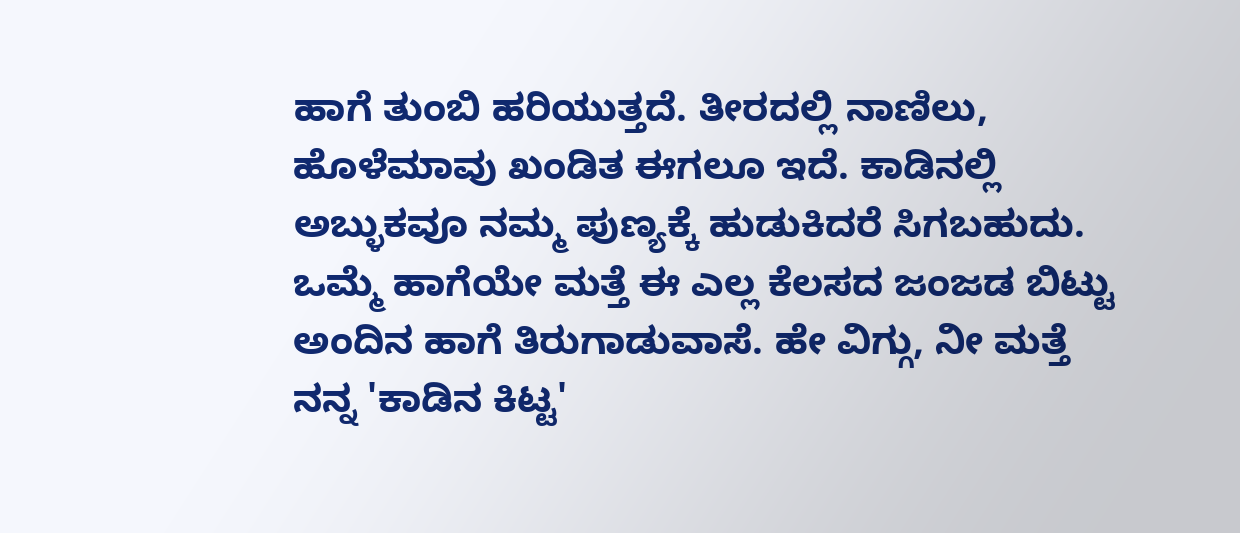ಹಾಗೆ ತುಂಬಿ ಹರಿಯುತ್ತದೆ. ತೀರದಲ್ಲಿ ನಾಣಿಲು, ಹೊಳೆಮಾವು ಖಂಡಿತ ಈಗಲೂ ಇದೆ. ಕಾಡಿನಲ್ಲಿ ಅಬ್ಳುಕವೂ ನಮ್ಮ ಪುಣ್ಯಕ್ಕೆ ಹುಡುಕಿದರೆ ಸಿಗಬಹುದು. ಒಮ್ಮೆ ಹಾಗೆಯೇ ಮತ್ತೆ ಈ ಎಲ್ಲ ಕೆಲಸದ ಜಂಜಡ ಬಿಟ್ಟು ಅಂದಿನ ಹಾಗೆ ತಿರುಗಾಡುವಾಸೆ. ಹೇ ವಿಗ್ಗು, ನೀ ಮತ್ತೆ ನನ್ನ 'ಕಾಡಿನ ಕಿಟ್ಟ'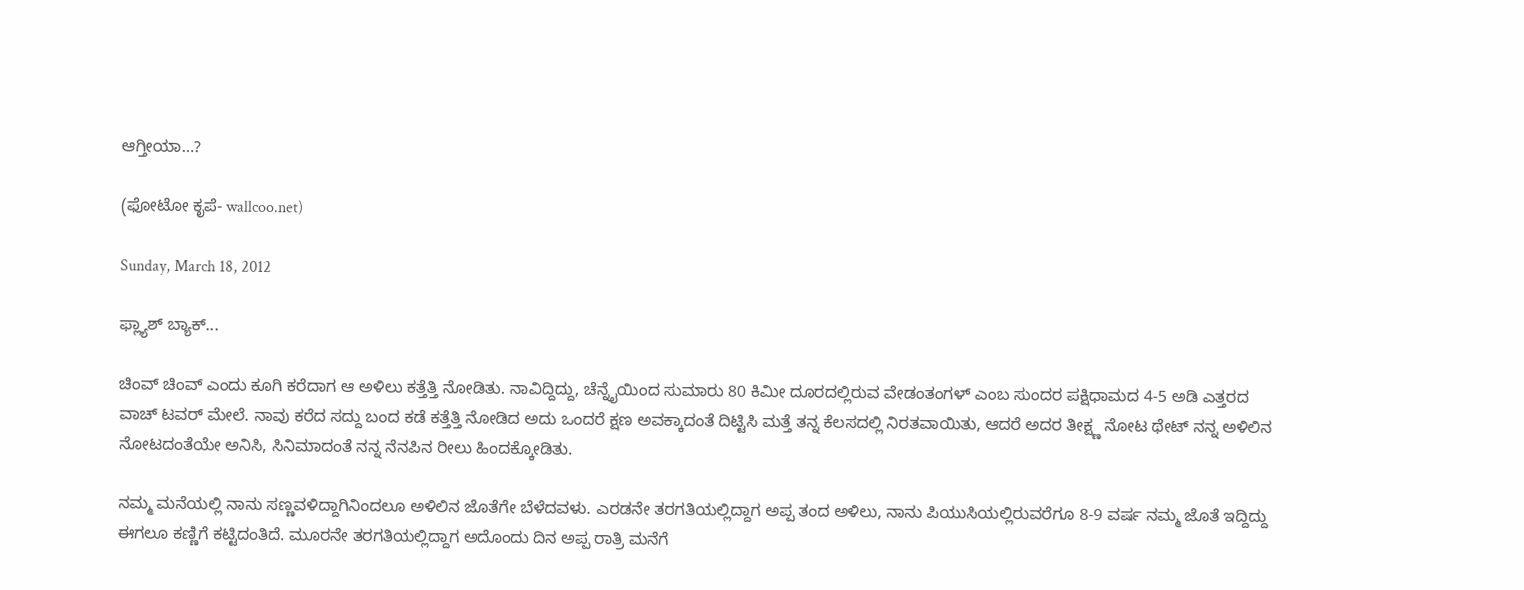ಆಗ್ತೀಯಾ…?

(ಫೋಟೋ ಕೃಪೆ- wallcoo.net)

Sunday, March 18, 2012

ಫ್ಲ್ಯಾಶ್ ಬ್ಯಾಕ್...

ಚಿಂವ್ ಚಿಂವ್ ಎಂದು ಕೂಗಿ ಕರೆದಾಗ ಆ ಅಳಿಲು ಕತ್ತೆತ್ತಿ ನೋಡಿತು. ನಾವಿದ್ದಿದ್ದು, ಚೆನ್ನೈಯಿಂದ ಸುಮಾರು 80 ಕಿಮೀ ದೂರದಲ್ಲಿರುವ ವೇಡಂತಂಗಳ್ ಎಂಬ ಸುಂದರ ಪಕ್ಷಿಧಾಮದ 4-5 ಅಡಿ ಎತ್ತರದ ವಾಚ್ ಟವರ್ ಮೇಲೆ. ನಾವು ಕರೆದ ಸದ್ದು ಬಂದ ಕಡೆ ಕತ್ತೆತ್ತಿ ನೋಡಿದ ಅದು ಒಂದರೆ ಕ್ಷಣ ಅವಕ್ಕಾದಂತೆ ದಿಟ್ಟಿಸಿ ಮತ್ತೆ ತನ್ನ ಕೆಲಸದಲ್ಲಿ ನಿರತವಾಯಿತು, ಆದರೆ ಅದರ ತೀಕ್ಷ್ಣ ನೋಟ ಥೇಟ್ ನನ್ನ ಅಳಿಲಿನ ನೋಟದಂತೆಯೇ ಅನಿಸಿ, ಸಿನಿಮಾದಂತೆ ನನ್ನ ನೆನಪಿನ ರೀಲು ಹಿಂದಕ್ಕೋಡಿತು.

ನಮ್ಮ ಮನೆಯಲ್ಲಿ ನಾನು ಸಣ್ಣವಳಿದ್ದಾಗಿನಿಂದಲೂ ಅಳಿಲಿನ ಜೊತೆಗೇ ಬೆಳೆದವಳು. ಎರಡನೇ ತರಗತಿಯಲ್ಲಿದ್ದಾಗ ಅಪ್ಪ ತಂದ ಅಳಿಲು, ನಾನು ಪಿಯುಸಿಯಲ್ಲಿರುವರೆಗೂ 8-9 ವರ್ಷ ನಮ್ಮ ಜೊತೆ ಇದ್ದಿದ್ದು ಈಗಲೂ ಕಣ್ಣಿಗೆ ಕಟ್ಟಿದಂತಿದೆ. ಮೂರನೇ ತರಗತಿಯಲ್ಲಿದ್ದಾಗ ಅದೊಂದು ದಿನ ಅಪ್ಪ ರಾತ್ರಿ ಮನೆಗೆ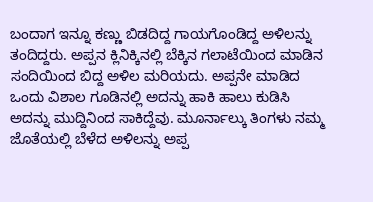ಬಂದಾಗ ಇನ್ನೂ ಕಣ್ಣು ಬಿಡದಿದ್ದ ಗಾಯಗೊಂಡಿದ್ದ ಅಳಿಲನ್ನು ತಂದಿದ್ದರು. ಅಪ್ಪನ ಕ್ಲಿನಿಕ್ಕಿನಲ್ಲಿ ಬೆಕ್ಕಿನ ಗಲಾಟೆಯಿಂದ ಮಾಡಿನ ಸಂದಿಯಿಂದ ಬಿದ್ದ ಅಳಿಲ ಮರಿಯದು. ಅಪ್ಪನೇ ಮಾಡಿದ ಒಂದು ವಿಶಾಲ ಗೂಡಿನಲ್ಲಿ ಅದನ್ನು ಹಾಕಿ ಹಾಲು ಕುಡಿಸಿ ಅದನ್ನು ಮುದ್ದಿನಿಂದ ಸಾಕಿದ್ದೆವು. ಮೂರ್ನಾಲ್ಕು ತಿಂಗಳು ನಮ್ಮ ಜೊತೆಯಲ್ಲಿ ಬೆಳೆದ ಅಳಿಲನ್ನು ಅಪ್ಪ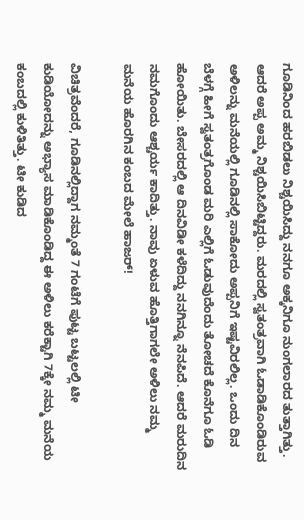ಗೂಡಿನಿಂದ ಹರಬಿಡಲು ನಿಶ್ಚಯಿಸಿದ್ದು ನನಗೂ ಅಕ್ಕನಿಗೂ ನುಂಗಲಾರದ ತುತ್ತಾಗಿತ್ತು. ಆದರೆ ಅಪ್ಪ ಅಮ್ಮ ನಿಶ್ಚಯಿಸಿಬಿಟ್ಟಿದ್ದರು. ಮರದಲ್ಲಿ ಸ್ವತಂತ್ರವಾಗಿ ಓಡಾಡಿಕೊಂಡಿರುವ ಅಳಿಲನ್ನು ಮನೆಯಲ್ಲಿ ಗೂಡಿನಲ್ಲಿ ಸಾಕೋದು ಅಪ್ಪನಿಗೆ ಇಷ್ಟವಿರಲಿಲ್ಲ. ಒಂದು ದಿನ ಬೆಳಗ್ಗೆ ಹೀಗೆ ಸ್ವತಂತ್ರಗೊಂಡ ಮರಿ ಎಲ್ಲಿಗೆ ಓಡುವುದೆಂದು ತೋಚದೆ ಕೊನೆಗೂ ಓಡಿ ಹೋಯಿತು. ಬೇಸರದಲ್ಲಿ ಆ ದಿನವಿಡೀ ಕಳೆದಿದ್ದು ನನಗಿನ್ನೂ ನೆನಪಿದೆ. ಆದರೆ ಮರುದಿನ ನಮಗೊಂದು ಆಶ್ಚರ್ಯ ಕಾದಿತ್ತು. ನಾವು ಏಳುವ ಹೊತ್ತಿಗಾಗಲೇ ಅಳಿಲು ನಮ್ಮ ಮನೆಯ ಹೊರಗಿನ ಕಂಬದ ಮೇಲೆ ಹಾಜರ್!

ವಿಚಿತ್ರವೆಂದರೆ, ಗೂಡಿನಲ್ಲಿದ್ದಾಗ ನಮ್ಮಂತೆ 7 ಗಂಟೆಗೆ ಪುಟ್ಟ ಬಟ್ಟಲಲ್ಲಿ ಟೀ ಕುಡಿಯೋದನ್ನು ಅಭ್ಯಾಸ ಮಾಡಿಕೊಂಡಿದ್ದ ಈ ಅಳಿಲು ಕರೆಕ್ಟಾಗಿ 7ಕ್ಕೇ ನಮ್ಮ ಮನೆಯ ಕಂಬದಲ್ಲಿ ಕುಳಿತಿತ್ತು. ಟೀ ಕುಡಿದ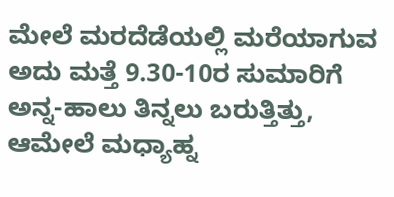ಮೇಲೆ ಮರದೆಡೆಯಲ್ಲಿ ಮರೆಯಾಗುವ ಅದು ಮತ್ತೆ 9.30-10ರ ಸುಮಾರಿಗೆ ಅನ್ನ-ಹಾಲು ತಿನ್ನಲು ಬರುತ್ತಿತ್ತು, ಆಮೇಲೆ ಮಧ್ಯಾಹ್ನ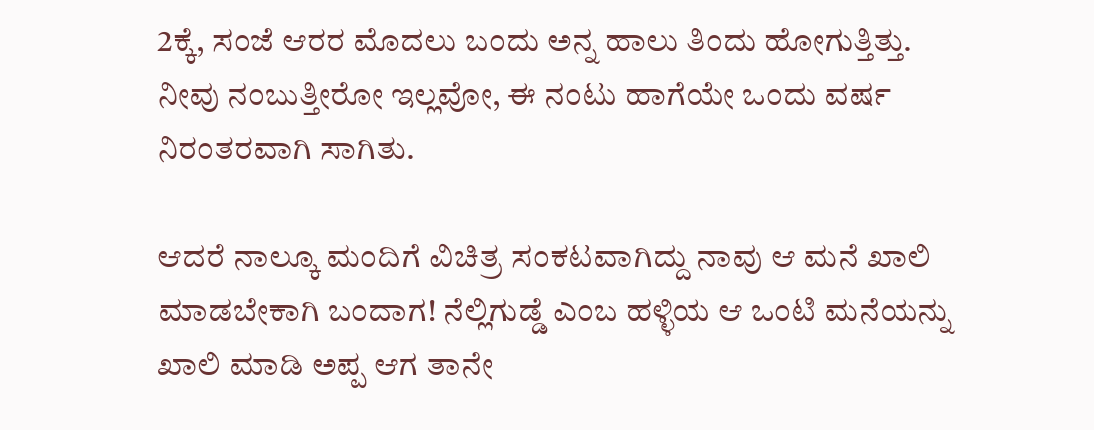2ಕ್ಕೆ, ಸಂಜೆ ಆರರ ಮೊದಲು ಬಂದು ಅನ್ನ ಹಾಲು ತಿಂದು ಹೋಗುತ್ತಿತ್ತು. ನೀವು ನಂಬುತ್ತೀರೋ ಇಲ್ಲವೋ, ಈ ನಂಟು ಹಾಗೆಯೇ ಒಂದು ವರ್ಷ ನಿರಂತರವಾಗಿ ಸಾಗಿತು.

ಆದರೆ ನಾಲ್ಕೂ ಮಂದಿಗೆ ವಿಚಿತ್ರ ಸಂಕಟವಾಗಿದ್ದು ನಾವು ಆ ಮನೆ ಖಾಲಿ ಮಾಡಬೇಕಾಗಿ ಬಂದಾಗ! ನೆಲ್ಲಿಗುಡ್ಡೆ ಎಂಬ ಹಳ್ಳಿಯ ಆ ಒಂಟಿ ಮನೆಯನ್ನು ಖಾಲಿ ಮಾಡಿ ಅಪ್ಪ ಆಗ ತಾನೇ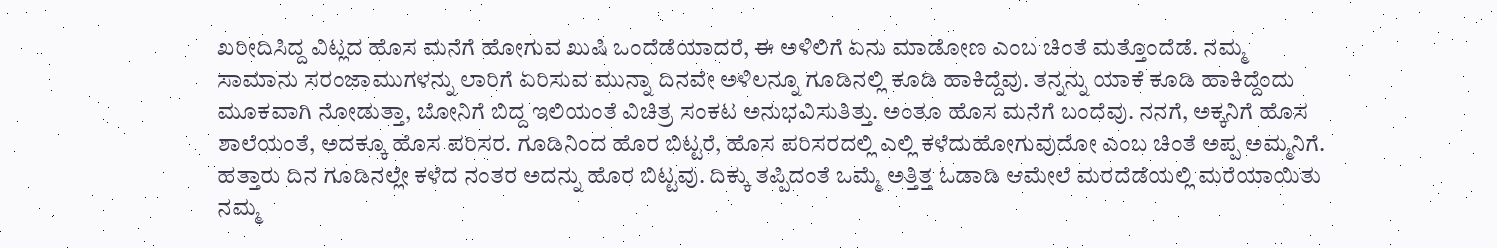ಖರೀದಿಸಿದ್ದ ವಿಟ್ಲದ ಹೊಸ ಮನೆಗೆ ಹೋಗುವ ಖುಷಿ ಒಂದೆಡೆಯಾದರೆ, ಈ ಅಳಿಲಿಗೆ ಏನು ಮಾಡೋಣ ಎಂಬ ಚಿಂತೆ ಮತ್ತೊಂದೆಡೆ. ನಮ್ಮ ಸಾಮಾನು ಸರಂಜಾಮುಗಳನ್ನು ಲಾರಿಗೆ ಏರಿಸುವ ಮುನ್ನಾ ದಿನವೇ ಅಳಿಲನ್ನೂ ಗೂಡಿನಲ್ಲಿ ಕೂಡಿ ಹಾಕಿದ್ದೆವು. ತನ್ನನ್ನು ಯಾಕೆ ಕೂಡಿ ಹಾಕಿದ್ದೆಂದು ಮೂಕವಾಗಿ ನೋಡುತ್ತಾ, ಬೋನಿಗೆ ಬಿದ್ದ ಇಲಿಯಂತೆ ವಿಚಿತ್ರ ಸಂಕಟ ಅನುಭವಿಸುತಿತ್ತು. ಅಂತೂ ಹೊಸ ಮನೆಗೆ ಬಂದೆವು. ನನಗೆ, ಅಕ್ಕನಿಗೆ ಹೊಸ ಶಾಲೆಯಂತೆ, ಅದಕ್ಕೂ ಹೊಸ ಪರಿಸರ. ಗೂಡಿನಿಂದ ಹೊರ ಬಿಟ್ಟರೆ, ಹೊಸ ಪರಿಸರದಲ್ಲಿ ಎಲ್ಲಿ ಕಳೆದುಹೋಗುವುದೋ ಎಂಬ ಚಿಂತೆ ಅಪ್ಪ ಅಮ್ಮನಿಗೆ. ಹತ್ತಾರು ದಿನ ಗೂಡಿನಲ್ಲೇ ಕಳೆದ ನಂತರ ಅದನ್ನು ಹೊರ ಬಿಟ್ಟವು. ದಿಕ್ಕು ತಪ್ಪಿದಂತೆ ಒಮ್ಮೆ ಅತ್ತಿತ್ತ ಓಡಾಡಿ ಆಮೇಲೆ ಮರದೆಡೆಯಲ್ಲಿ ಮರೆಯಾಯಿತು ನಮ್ಮ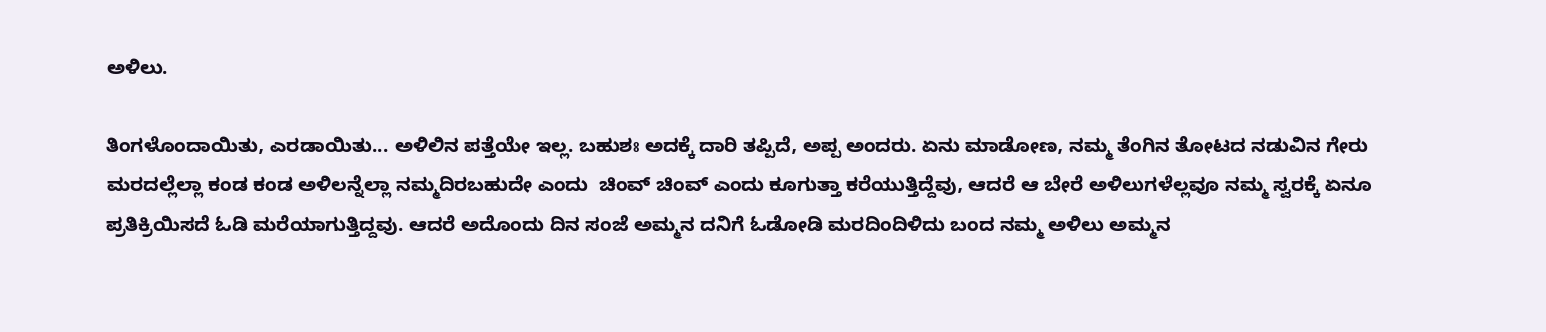ಅಳಿಲು.

ತಿಂಗಳೊಂದಾಯಿತು, ಎರಡಾಯಿತು... ಅಳಿಲಿನ ಪತ್ತೆಯೇ ಇಲ್ಲ. ಬಹುಶಃ ಅದಕ್ಕೆ ದಾರಿ ತಪ್ಪಿದೆ, ಅಪ್ಪ ಅಂದರು. ಏನು ಮಾಡೋಣ, ನಮ್ಮ ತೆಂಗಿನ ತೋಟದ ನಡುವಿನ ಗೇರು ಮರದಲ್ಲೆಲ್ಲಾ ಕಂಡ ಕಂಡ ಅಳಿಲನ್ನೆಲ್ಲಾ ನಮ್ಮದಿರಬಹುದೇ ಎಂದು  ಚಿಂವ್ ಚಿಂವ್ ಎಂದು ಕೂಗುತ್ತಾ ಕರೆಯುತ್ತಿದ್ದೆವು, ಆದರೆ ಆ ಬೇರೆ ಅಳಿಲುಗಳೆಲ್ಲವೂ ನಮ್ಮ ಸ್ವರಕ್ಕೆ ಏನೂ ಪ್ರತಿಕ್ರಿಯಿಸದೆ ಓಡಿ ಮರೆಯಾಗುತ್ತಿದ್ದವು. ಆದರೆ ಅದೊಂದು ದಿನ ಸಂಜೆ ಅಮ್ಮನ ದನಿಗೆ ಓಡೋಡಿ ಮರದಿಂದಿಳಿದು ಬಂದ ನಮ್ಮ ಅಳಿಲು ಅಮ್ಮನ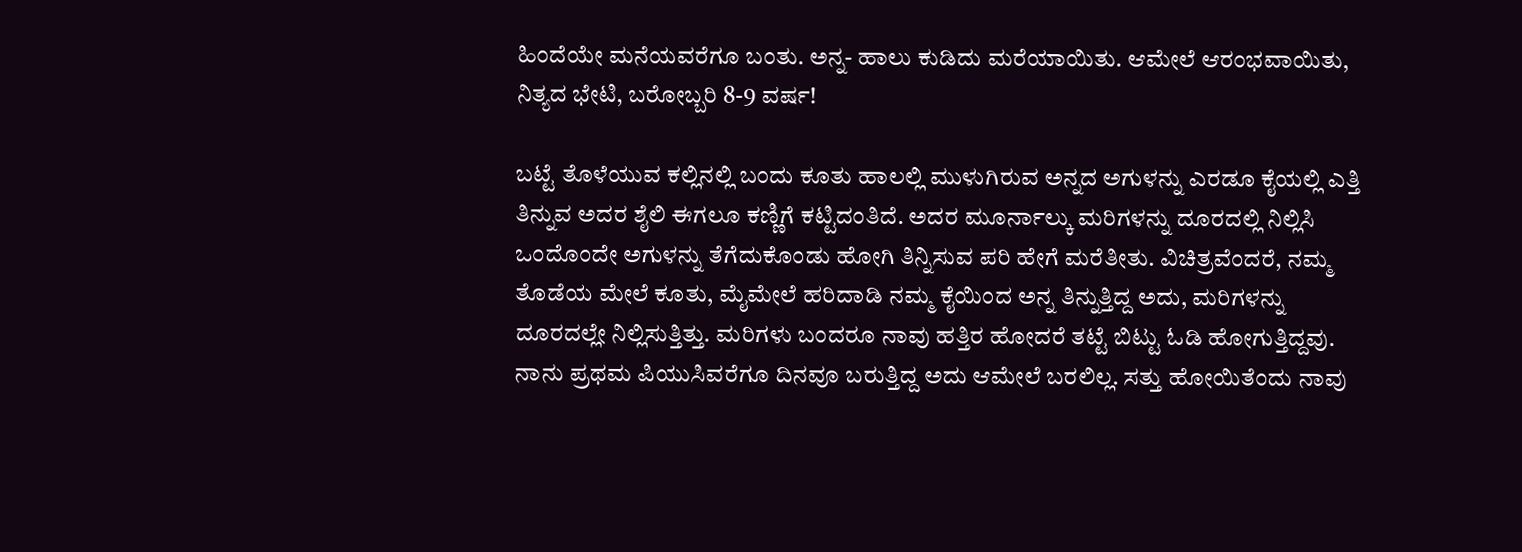ಹಿಂದೆಯೇ ಮನೆಯವರೆಗೂ ಬಂತು. ಅನ್ನ- ಹಾಲು ಕುಡಿದು ಮರೆಯಾಯಿತು. ಆಮೇಲೆ ಆರಂಭವಾಯಿತು, ನಿತ್ಯದ ಭೇಟಿ, ಬರೋಬ್ಬರಿ 8-9 ವರ್ಷ!

ಬಟ್ಟೆ ತೊಳೆಯುವ ಕಲ್ಲಿನಲ್ಲಿ ಬಂದು ಕೂತು ಹಾಲಲ್ಲಿ ಮುಳುಗಿರುವ ಅನ್ನದ ಅಗುಳನ್ನು ಎರಡೂ ಕೈಯಲ್ಲಿ ಎತ್ತಿ ತಿನ್ನುವ ಅದರ ಶೈಲಿ ಈಗಲೂ ಕಣ್ಣಿಗೆ ಕಟ್ಟಿದಂತಿದೆ. ಅದರ ಮೂರ್ನಾಲ್ಕು ಮರಿಗಳನ್ನು ದೂರದಲ್ಲಿ ನಿಲ್ಲಿಸಿ ಒಂದೊಂದೇ ಅಗುಳನ್ನು ತೆಗೆದುಕೊಂಡು ಹೋಗಿ ತಿನ್ನಿಸುವ ಪರಿ ಹೇಗೆ ಮರೆತೀತು. ವಿಚಿತ್ರವೆಂದರೆ, ನಮ್ಮ ತೊಡೆಯ ಮೇಲೆ ಕೂತು, ಮೈಮೇಲೆ ಹರಿದಾಡಿ ನಮ್ಮ ಕೈಯಿಂದ ಅನ್ನ ತಿನ್ನುತ್ತಿದ್ದ ಅದು, ಮರಿಗಳನ್ನು ದೂರದಲ್ಲೇ ನಿಲ್ಲಿಸುತ್ತಿತ್ತು. ಮರಿಗಳು ಬಂದರೂ ನಾವು ಹತ್ತಿರ ಹೋದರೆ ತಟ್ಟೆ ಬಿಟ್ಟು ಓಡಿ ಹೋಗುತ್ತಿದ್ದವು. ನಾನು ಪ್ರಥಮ ಪಿಯುಸಿವರೆಗೂ ದಿನವೂ ಬರುತ್ತಿದ್ದ ಅದು ಆಮೇಲೆ ಬರಲಿಲ್ಲ. ಸತ್ತು ಹೋಯಿತೆಂದು ನಾವು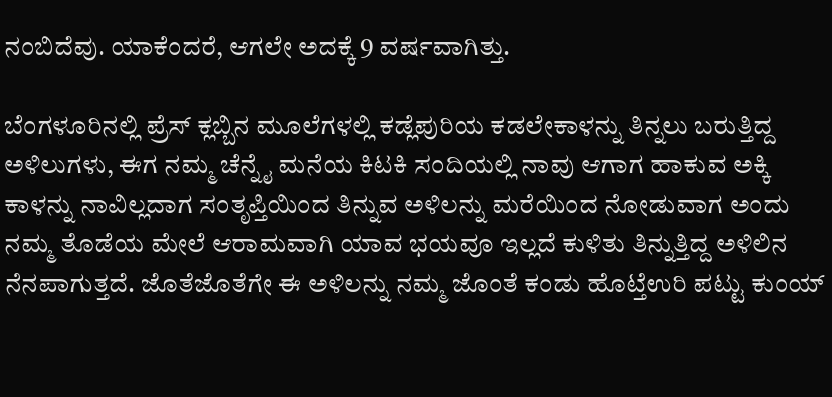ನಂಬಿದೆವು. ಯಾಕೆಂದರೆ, ಆಗಲೇ ಅದಕ್ಕೆ 9 ವರ್ಷವಾಗಿತ್ತು.

ಬೆಂಗಳೂರಿನಲ್ಲಿ ಪ್ರೆಸ್ ಕ್ಲಬ್ಬಿನ ಮೂಲೆಗಳಲ್ಲಿ ಕಡ್ಲೆಪುರಿಯ ಕಡಲೇಕಾಳನ್ನು ತಿನ್ನಲು ಬರುತ್ತಿದ್ದ ಅಳಿಲುಗಳು, ಈಗ ನಮ್ಮ ಚೆನ್ನೈ ಮನೆಯ ಕಿಟಕಿ ಸಂದಿಯಲ್ಲಿ ನಾವು ಆಗಾಗ ಹಾಕುವ ಅಕ್ಕಿ ಕಾಳನ್ನು ನಾವಿಲ್ಲದಾಗ ಸಂತೃಪ್ತಿಯಿಂದ ತಿನ್ನುವ ಅಳಿಲನ್ನು ಮರೆಯಿಂದ ನೋಡುವಾಗ ಅಂದು ನಮ್ಮ ತೊಡೆಯ ಮೇಲೆ ಆರಾಮವಾಗಿ ಯಾವ ಭಯವೂ ಇಲ್ಲದೆ ಕುಳಿತು ತಿನ್ನುತ್ತಿದ್ದ ಅಳಿಲಿನ ನೆನಪಾಗುತ್ತದೆ. ಜೊತೆಜೊತೆಗೇ ಈ ಅಳಿಲನ್ನು ನಮ್ಮ ಜೊಂತೆ ಕಂಡು ಹೊಟ್ತೆಉರಿ ಪಟ್ಟು ಕುಂಯ್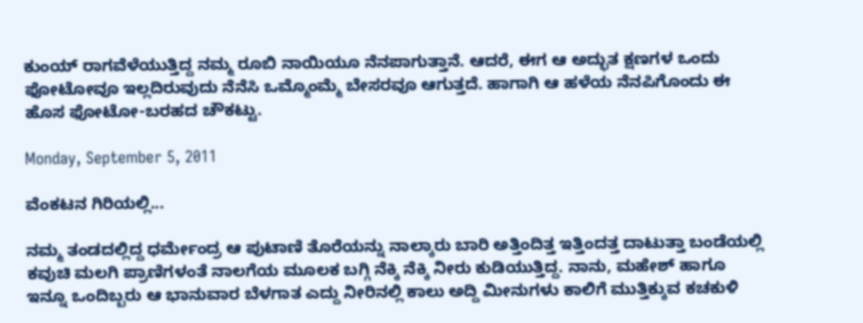ಕುಂಯ್ ರಾಗವೆಳೆಯುತ್ತಿದ್ದ ನಮ್ಮ ರೂಬಿ ನಾಯಿಯೂ ನೆನಪಾಗುತ್ತಾನೆ. ಆದರೆ, ಈಗ ಆ ಅದ್ಭುತ ಕ್ಷಣಗಳ ಒಂದು ಫೋಟೋವೂ ಇಲ್ಲದಿರುವುದು ನೆನೆಸಿ ಒಮ್ಮೊಂಮ್ಮೆ ಬೇಸರವೂ ಆಗುತ್ತದೆ. ಹಾಗಾಗಿ ಆ ಹಳೆಯ ನೆನಪಿಗೊಂದು ಈ ಹೊಸ ಫೋಟೋ-ಬರಹದ ಚೌಕಟ್ಟು.

Monday, September 5, 2011

ವೆಂಕಟನ ಗಿರಿಯಲ್ಲಿ...

ನಮ್ಮ ತಂಡದಲ್ಲಿದ್ದ ಧರ್ಮೇಂದ್ರ ಆ ಪುಟಾಣಿ ತೊರೆಯನ್ನು ನಾಲ್ಕಾರು ಬಾರಿ ಅತ್ತಿಂದಿತ್ತ ಇತ್ತಿಂದತ್ತ ದಾಟುತ್ತಾ ಬಂಡೆಯಲ್ಲಿ ಕವುಚಿ ಮಲಗಿ ಪ್ರಾಣಿಗಳಂತೆ ನಾಲಗೆಯ ಮೂಲಕ ಬಗ್ಗಿ ನೆಕ್ಕಿ ನೆಕ್ಕಿ ನೀರು ಕುಡಿಯುತ್ತಿದ್ದ. ನಾನು, ಮಹೇಶ್ ಹಾಗೂ ಇನ್ನೂ ಒಂದಿಬ್ಬರು ಆ ಭಾನುವಾರ ಬೆಳಗಾತ ಎದ್ದು ನೀರಿನಲ್ಲಿ ಕಾಲು ಅದ್ದಿ ಮೀನುಗಳು ಕಾಲಿಗೆ ಮುತ್ತಿಕ್ಕುವ ಕಚಕುಳಿ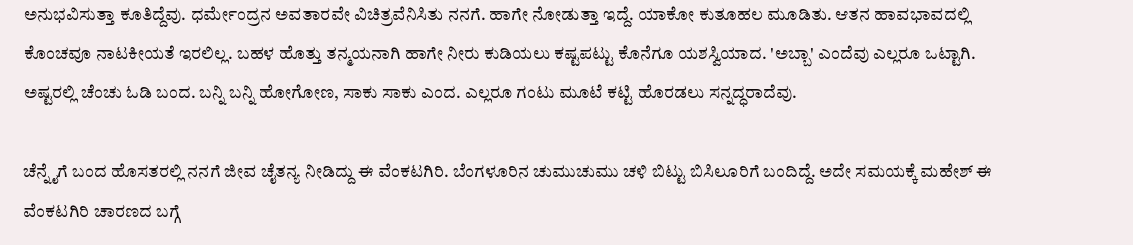ಅನುಭವಿಸುತ್ತಾ ಕೂತಿದ್ದೆವು. ಧರ್ಮೇಂದ್ರನ ಅವತಾರವೇ ವಿಚಿತ್ರವೆನಿಸಿತು ನನಗೆ. ಹಾಗೇ ನೋಡುತ್ತಾ ಇದ್ದೆ. ಯಾಕೋ ಕುತೂಹಲ ಮೂಡಿತು. ಆತನ ಹಾವಭಾವದಲ್ಲಿ ಕೊಂಚವೂ ನಾಟಕೀಯತೆ ಇರಲಿಲ್ಲ. ಬಹಳ ಹೊತ್ತು ತನ್ಮಯನಾಗಿ ಹಾಗೇ ನೀರು ಕುಡಿಯಲು ಕಷ್ಟಪಟ್ಟು ಕೊನೆಗೂ ಯಶಸ್ವಿಯಾದ. 'ಅಬ್ಬಾ' ಎಂದೆವು ಎಲ್ಲರೂ ಒಟ್ಟಾಗಿ. ಅಷ್ಟರಲ್ಲಿ ಚೆಂಚು ಓಡಿ ಬಂದ. ಬನ್ನಿ ಬನ್ನಿ ಹೋಗೋಣ, ಸಾಕು ಸಾಕು ಎಂದ. ಎಲ್ಲರೂ ಗಂಟು ಮೂಟೆ ಕಟ್ಟಿ ಹೊರಡಲು ಸನ್ನದ್ಧರಾದೆವು.

ಚೆನ್ನೈಗೆ ಬಂದ ಹೊಸತರಲ್ಲಿ ನನಗೆ ಜೀವ ಚೈತನ್ಯ ನೀಡಿದ್ದು ಈ ವೆಂಕಟಗಿರಿ. ಬೆಂಗಳೂರಿನ ಚುಮುಚುಮು ಚಳಿ ಬಿಟ್ಟು ಬಿಸಿಲೂರಿಗೆ ಬಂದಿದ್ದೆ. ಅದೇ ಸಮಯಕ್ಕೆ ಮಹೇಶ್ ಈ ವೆಂಕಟಗಿರಿ ಚಾರಣದ ಬಗ್ಗೆ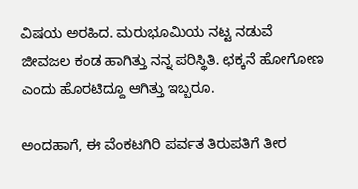ವಿಷಯ ಅರಹಿದ. ಮರುಭೂಮಿಯ ನಟ್ಟ ನಡುವೆ ಜೀವಜಲ ಕಂಡ ಹಾಗಿತ್ತು ನನ್ನ ಪರಿಸ್ಥಿತಿ. ಛಕ್ಕನೆ ಹೋಗೋಣ ಎಂದು ಹೊರಟಿದ್ದೂ ಆಗಿತ್ತು ಇಬ್ಬರೂ.

ಅಂದಹಾಗೆ, ಈ ವೆಂಕಟಗಿರಿ ಪರ್ವತ ತಿರುಪತಿಗೆ ತೀರ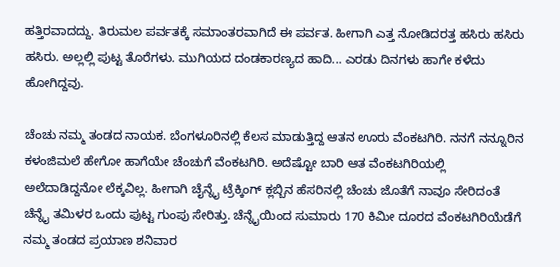ಹತ್ತಿರವಾದದ್ದು. ತಿರುಮಲ ಪರ್ವತಕ್ಕೆ ಸಮಾಂತರವಾಗಿದೆ ಈ ಪರ್ವತ. ಹೀಗಾಗಿ ಎತ್ತ ನೋಡಿದರತ್ತ ಹಸಿರು ಹಸಿರು ಹಸಿರು. ಅಲ್ಲಲ್ಲಿ ಪುಟ್ಟ ತೊರೆಗಳು. ಮುಗಿಯದ ದಂಡಕಾರಣ್ಯದ ಹಾದಿ... ಎರಡು ದಿನಗಳು ಹಾಗೇ ಕಳೆದು ಹೋಗಿದ್ದವು.

ಚೆಂಚು ನಮ್ಮ ತಂಡದ ನಾಯಕ. ಬೆಂಗಳೂರಿನಲ್ಲಿ ಕೆಲಸ ಮಾಡುತ್ತಿದ್ದ ಆತನ ಊರು ವೆಂಕಟಗಿರಿ. ನನಗೆ ನನ್ನೂರಿನ ಕಳಂಜಿಮಲೆ ಹೇಗೋ ಹಾಗೆಯೇ ಚೆಂಚುಗೆ ವೆಂಕಟಗಿರಿ. ಅದೆಷ್ಟೋ ಬಾರಿ ಆತ ವೆಂಕಟಗಿರಿಯಲ್ಲಿ ಅಲೆದಾಡಿದ್ದನೋ ಲೆಕ್ಕವಿಲ್ಲ. ಹೀಗಾಗಿ ಚೈನ್ನೈ ಟ್ರೆಕ್ಕಿಂಗ್ ಕ್ಲಬ್ಬಿನ ಹೆಸರಿನಲ್ಲಿ ಚೆಂಚು ಜೊತೆಗೆ ನಾವೂ ಸೇರಿದಂತೆ ಚೆನ್ನೈ ತಮಿಳರ ಒಂದು ಪುಟ್ಟ ಗುಂಪು ಸೇರಿತ್ತು. ಚೆನ್ನೈಯಿಂದ ಸುಮಾರು 170 ಕಿಮೀ ದೂರದ ವೆಂಕಟಗಿರಿಯೆಡೆಗೆ ನಮ್ಮ ತಂಡದ ಪ್ರಯಾಣ ಶನಿವಾರ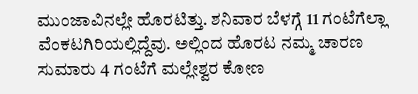ಮುಂಜಾವಿನಲ್ಲೇ ಹೊರಟಿತ್ತು. ಶನಿವಾರ ಬೆಳಗ್ಗೆ 11 ಗಂಟೆಗೆಲ್ಲಾ ವೆಂಕಟಗಿರಿಯಲ್ಲಿದ್ದೆವು. ಅಲ್ಲಿಂದ ಹೊರಟ ನಮ್ಮ ಚಾರಣ ಸುಮಾರು 4 ಗಂಟೆಗೆ ಮಲ್ಲೇಶ್ವರ ಕೋಣ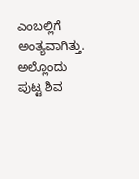ಎಂಬಲ್ಲಿಗೆ ಅಂತ್ಯವಾಗಿತ್ತು. ಅಲ್ಲೊಂದು ಪುಟ್ಟ ಶಿವ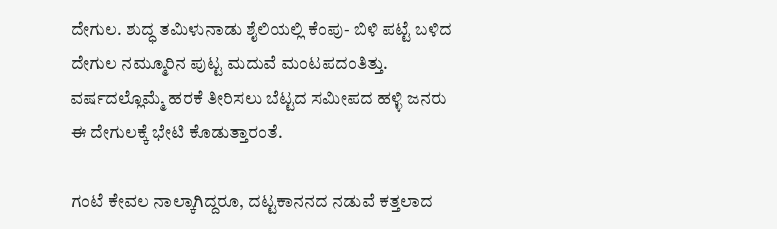ದೇಗುಲ. ಶುದ್ಧ ತಮಿಳುನಾಡು ಶೈಲಿಯಲ್ಲಿ ಕೆಂಪು- ಬಿಳಿ ಪಟ್ಟೆ ಬಳಿದ ದೇಗುಲ ನಮ್ಮೂರಿನ ಪುಟ್ಟ ಮದುವೆ ಮಂಟಪದಂತಿತ್ತು. ವರ್ಷದಲ್ಲೊಮ್ಮೆ ಹರಕೆ ತೀರಿಸಲು ಬೆಟ್ಟದ ಸಮೀಪದ ಹಳ್ಳಿ ಜನರು ಈ ದೇಗುಲಕ್ಕೆ ಭೇಟಿ ಕೊಡುತ್ತಾರಂತೆ.

ಗಂಟೆ ಕೇವಲ ನಾಲ್ಕಾಗಿದ್ದರೂ, ದಟ್ಟಕಾನನದ ನಡುವೆ ಕತ್ತಲಾದ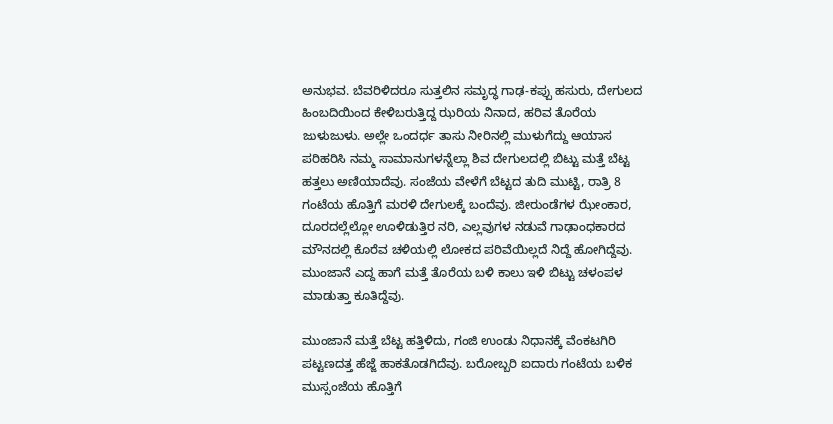ಅನುಭವ. ಬೆವರಿಳಿದರೂ ಸುತ್ತಲಿನ ಸಮೃದ್ಧ ಗಾಢ-ಕಪ್ಪು ಹಸುರು, ದೇಗುಲದ ಹಿಂಬದಿಯಿಂದ ಕೇಳಿಬರುತ್ತಿದ್ದ ಝರಿಯ ನಿನಾದ, ಹರಿವ ತೊರೆಯ ಜುಳುಜುಳು. ಅಲ್ಲೇ ಒಂದರ್ಧ ತಾಸು ನೀರಿನಲ್ಲಿ ಮುಳುಗೆದ್ದು ಆಯಾಸ ಪರಿಹರಿಸಿ ನಮ್ಮ ಸಾಮಾನುಗಳನ್ನೆಲ್ಲಾ ಶಿವ ದೇಗುಲದಲ್ಲಿ ಬಿಟ್ಟು ಮತ್ತೆ ಬೆಟ್ಟ ಹತ್ತಲು ಅಣಿಯಾದೆವು. ಸಂಜೆಯ ವೇಳೆಗೆ ಬೆಟ್ಟದ ತುದಿ ಮುಟ್ಟಿ, ರಾತ್ರಿ 8 ಗಂಟೆಯ ಹೊತ್ತಿಗೆ ಮರಳಿ ದೇಗುಲಕ್ಕೆ ಬಂದೆವು. ಜೀರುಂಡೆಗಳ ಝೇಂಕಾರ, ದೂರದಲ್ಲೆಲ್ಲೋ ಊಳಿಡುತ್ತಿರ ನರಿ, ಎಲ್ಲವುಗಳ ನಡುವೆ ಗಾಢಾಂಧಕಾರದ ಮೌನದಲ್ಲಿ ಕೊರೆವ ಚಳಿಯಲ್ಲಿ ಲೋಕದ ಪರಿವೆಯಿಲ್ಲದೆ ನಿದ್ದೆ ಹೋಗಿದ್ದೆವು. ಮುಂಜಾನೆ ಎದ್ದ ಹಾಗೆ ಮತ್ತೆ ತೊರೆಯ ಬಳಿ ಕಾಲು ಇಳಿ ಬಿಟ್ಟು ಚಳಂಪಳ ಮಾಡುತ್ತಾ ಕೂತಿದ್ದೆವು.

ಮುಂಜಾನೆ ಮತ್ತೆ ಬೆಟ್ಟ ಹತ್ತಿಳಿದು, ಗಂಜಿ ಉಂಡು ನಿಧಾನಕ್ಕೆ ವೆಂಕಟಗಿರಿ ಪಟ್ಟಣದತ್ತ ಹೆಜ್ಜೆ ಹಾಕತೊಡಗಿದೆವು. ಬರೋಬ್ಬರಿ ಐದಾರು ಗಂಟೆಯ ಬಳಿಕ ಮುಸ್ಸಂಜೆಯ ಹೊತ್ತಿಗೆ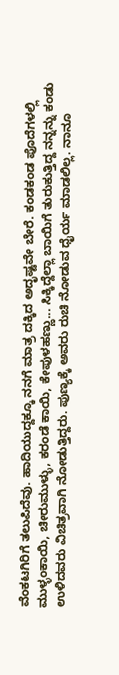ವೆಂಕಟಗಿರಿಗೆ ತಲುಪಿದೆವು. ಹಾದಿಯುದ್ದಕ್ಕೂ ನನಗೆ ಮಾತ್ರ ದಕ್ಕಿದ ಅದೃಷ್ಟವೇ ಬೇರೆ. ಕಂಡಕಂಡ ಪೊದೆಗಳಲ್ಲಿ ಮುಳ್ಳಂಕಾಯಿ, ಚೀರುಮುಳ್ಳು, ಕರಂಡೆ ಕಾಯಿ, ಕೇಪುಳಹಣ್ಣು... ಸಿಕ್ಕಿದ್ದೆಲ್ಲಾ ಬಾಯಿಗೆ ತುರುಕುತ್ತಿದ್ದ ನನ್ನನ್ನು ಕಂಡು ಉಳಿದವರು ವಿಚಿತ್ರವಾಗಿ ನೋಡುತ್ತಿದ್ದರು. ಪುಣ್ಯಕ್ಕೆ ಅವರು ರುಚಿ ನೋಡುವ ಧೈರ್ಯ ಮಾಡಲಿಲ್ಲ. ನಾನೂ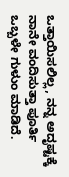ಒತ್ತಾಯಿಸಲಿಲ್ಲ, ನನ್ನ ಅದೃಷ್ಟಕ್ಕೆ ನಾನೇ ವಂದಿಸುತ್ತಾ ಪೂರ್ತಿ ಒಬ್ಬಳೇ ಗುಳುಂ ಮಾಡಿದೆ.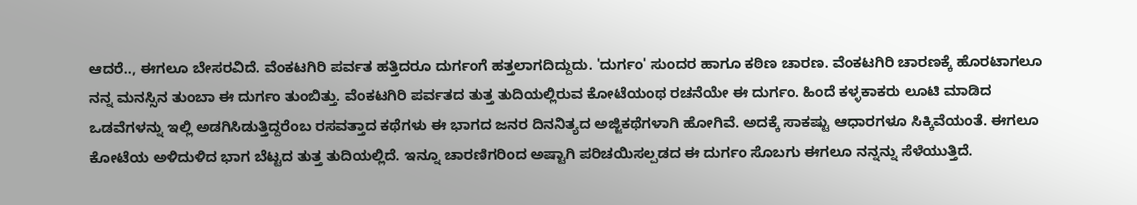ಆದರೆ.., ಈಗಲೂ ಬೇಸರವಿದೆ. ವೆಂಕಟಗಿರಿ ಪರ್ವತ ಹತ್ತಿದರೂ ದುರ್ಗಂಗೆ ಹತ್ತಲಾಗದಿದ್ದುದು. 'ದುರ್ಗಂ' ಸುಂದರ ಹಾಗೂ ಕಠಿಣ ಚಾರಣ. ವೆಂಕಟಗಿರಿ ಚಾರಣಕ್ಕೆ ಹೊರಟಾಗಲೂ ನನ್ನ ಮನಸ್ಸಿನ ತುಂಬಾ ಈ ದುರ್ಗಂ ತುಂಬಿತ್ತು. ವೆಂಕಟಗಿರಿ ಪರ್ವತದ ತುತ್ತ ತುದಿಯಲ್ಲಿರುವ ಕೋಟೆಯಂಥ ರಚನೆಯೇ ಈ ದುರ್ಗಂ. ಹಿಂದೆ ಕಳ್ಳಕಾಕರು ಲೂಟಿ ಮಾಡಿದ ಒಡವೆಗಳನ್ನು ಇಲ್ಲಿ ಅಡಗಿಸಿಡುತ್ತಿದ್ದರೆಂಬ ರಸವತ್ತಾದ ಕಥೆಗಳು ಈ ಭಾಗದ ಜನರ ದಿನನಿತ್ಯದ ಅಜ್ಜಿಕಥೆಗಳಾಗಿ ಹೋಗಿವೆ. ಅದಕ್ಕೆ ಸಾಕಷ್ಟು ಆಧಾರಗಳೂ ಸಿಕ್ಕಿವೆಯಂತೆ. ಈಗಲೂ ಕೋಟೆಯ ಅಳಿದುಳಿದ ಭಾಗ ಬೆಟ್ಟದ ತುತ್ತ ತುದಿಯಲ್ಲಿದೆ. ಇನ್ನೂ ಚಾರಣಿಗರಿಂದ ಅಷ್ಟಾಗಿ ಪರಿಚಯಿಸಲ್ಪಡದ ಈ ದುರ್ಗಂ ಸೊಬಗು ಈಗಲೂ ನನ್ನನ್ನು ಸೆಳೆಯುತ್ತಿದೆ.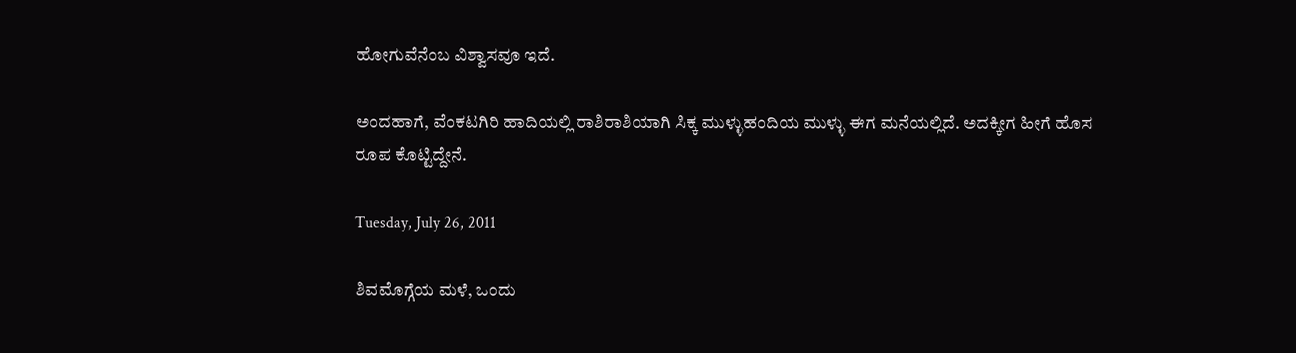ಹೋಗುವೆನೆಂಬ ವಿಶ್ವಾಸವೂ ಇದೆ.

ಅಂದಹಾಗೆ, ವೆಂಕಟಗಿರಿ ಹಾದಿಯಲ್ಲಿ ರಾಶಿರಾಶಿಯಾಗಿ ಸಿಕ್ಕ ಮುಳ್ಳುಹಂದಿಯ ಮುಳ್ಳು ಈಗ ಮನೆಯಲ್ಲಿದೆ. ಅದಕ್ಕೀಗ ಹೀಗೆ ಹೊಸ ರೂಪ ಕೊಟ್ಟಿದ್ದೇನೆ.

Tuesday, July 26, 2011

ಶಿವಮೊಗ್ಗೆಯ ಮಳೆ, ಒಂದು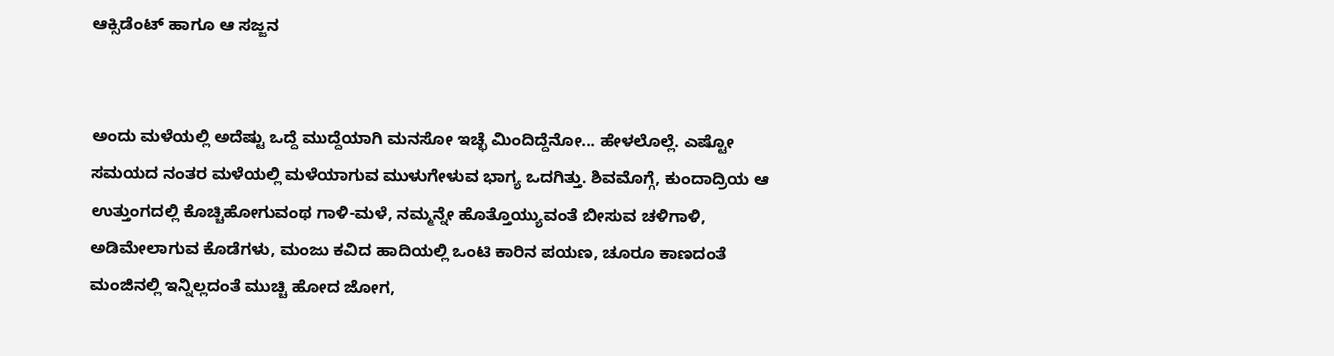ಆಕ್ಸಿಡೆಂಟ್ ಹಾಗೂ ಆ ಸಜ್ಜನ


ಅಂದು ಮಳೆಯಲ್ಲಿ ಅದೆಷ್ಟು ಒದ್ದೆ ಮುದ್ದೆಯಾಗಿ ಮನಸೋ ಇಚ್ಛೆ ಮಿಂದಿದ್ದೆನೋ... ಹೇಳಲೊಲ್ಲೆ. ಎಷ್ಟೋ ಸಮಯದ ನಂತರ ಮಳೆಯಲ್ಲಿ ಮಳೆಯಾಗುವ ಮುಳುಗೇಳುವ ಭಾಗ್ಯ ಒದಗಿತ್ತು. ಶಿವಮೊಗ್ಗೆ, ಕುಂದಾದ್ರಿಯ ಆ ಉತ್ತುಂಗದಲ್ಲಿ ಕೊಚ್ಚಿಹೋಗುವಂಥ ಗಾಳಿ-ಮಳೆ, ನಮ್ಮನ್ನೇ ಹೊತ್ತೊಯ್ಯುವಂತೆ ಬೀಸುವ ಚಳಿಗಾಳಿ, ಅಡಿಮೇಲಾಗುವ ಕೊಡೆಗಳು, ಮಂಜು ಕವಿದ ಹಾದಿಯಲ್ಲಿ ಒಂಟಿ ಕಾರಿನ ಪಯಣ, ಚೂರೂ ಕಾಣದಂತೆ ಮಂಜಿನಲ್ಲಿ ಇನ್ನಿಲ್ಲದಂತೆ ಮುಚ್ಚಿ ಹೋದ ಜೋಗ,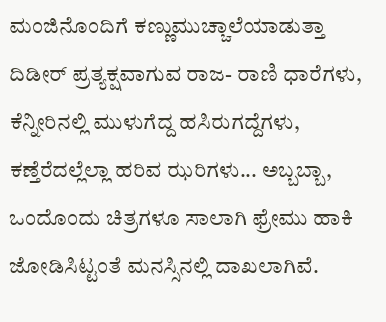ಮಂಜಿನೊಂದಿಗೆ ಕಣ್ಣುಮುಚ್ಚಾಲೆಯಾಡುತ್ತಾ ದಿಡೀರ್ ಪ್ರತ್ಯಕ್ಷವಾಗುವ ರಾಜ- ರಾಣಿ ಧಾರೆಗಳು, ಕೆನ್ನೀರಿನಲ್ಲಿ ಮುಳುಗೆದ್ದ ಹಸಿರುಗದ್ದೆಗಳು, ಕಣ್ತೆರೆದಲ್ಲೆಲ್ಲಾ ಹರಿವ ಝರಿಗಳು... ಅಬ್ಬಬ್ಬಾ, ಒಂದೊಂದು ಚಿತ್ರಗಳೂ ಸಾಲಾಗಿ ಫ್ರೇಮು ಹಾಕಿ ಜೋಡಿಸಿಟ್ಟಂತೆ ಮನಸ್ಸಿನಲ್ಲಿ ದಾಖಲಾಗಿವೆ.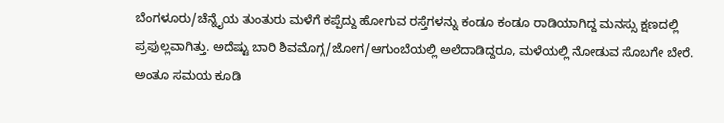ಬೆಂಗಳೂರು/ಚೆನ್ನೈಯ ತುಂತುರು ಮಳೆಗೆ ಕಪ್ಪೆದ್ದು ಹೋಗುವ ರಸ್ತೆಗಳನ್ನು ಕಂಡೂ ಕಂಡೂ ರಾಡಿಯಾಗಿದ್ದ ಮನಸ್ಸು ಕ್ಷಣದಲ್ಲಿ ಪ್ರಫುಲ್ಲವಾಗಿತ್ತು. ಅದೆಷ್ಟು ಬಾರಿ ಶಿವಮೊಗ್ಗ/ಜೋಗ/ಆಗುಂಬೆಯಲ್ಲಿ ಅಲೆದಾಡಿದ್ದರೂ, ಮಳೆಯಲ್ಲಿ ನೋಡುವ ಸೊಬಗೇ ಬೇರೆ. ಅಂತೂ ಸಮಯ ಕೂಡಿ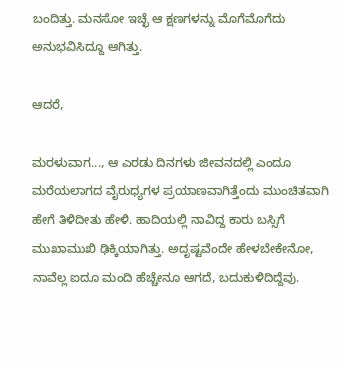ಬಂದಿತ್ತು. ಮನಸೋ ಇಚ್ಛೆ ಆ ಕ್ಷಣಗಳನ್ನು ಮೊಗೆಮೊಗೆದು ಅನುಭವಿಸಿದ್ದೂ ಆಗಿತ್ತು.

ಆದರೆ,

ಮರಳುವಾಗ..., ಆ ಎರಡು ದಿನಗಳು ಜೀವನದಲ್ಲಿ ಎಂದೂ ಮರೆಯಲಾಗದ ವೈರುಧ್ಯಗಳ ಪ್ರಯಾಣವಾಗಿತ್ತೆಂದು ಮುಂಚಿತವಾಗಿ ಹೇಗೆ ತಿಳಿದೀತು ಹೇಳಿ. ಹಾದಿಯಲ್ಲಿ ನಾವಿದ್ದ ಕಾರು ಬಸ್ಸಿಗೆ ಮುಖಾಮುಖಿ ಢಿಕ್ಕಿಯಾಗಿತ್ತು. ಅದೃಷ್ಟವೆಂದೇ ಹೇಳಬೇಕೇನೋ, ನಾವೆಲ್ಲ ಐದೂ ಮಂದಿ ಹೆಚ್ಚೇನೂ ಆಗದೆ, ಬದುಕುಳಿದಿದ್ದೆವು.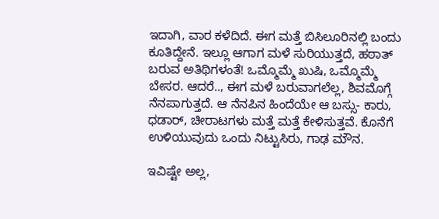ಇದಾಗಿ, ವಾರ ಕಳೆದಿದೆ. ಈಗ ಮತ್ತೆ ಬಿಸಿಲೂರಿನಲ್ಲಿ ಬಂದು ಕೂತಿದ್ದೇನೆ. ಇಲ್ಲೂ ಆಗಾಗ ಮಳೆ ಸುರಿಯುತ್ತದೆ, ಹಠಾತ್ ಬರುವ ಅತಿಥಿಗಳಂತೆ! ಒಮ್ಮೊಮ್ಮೆ ಖುಷಿ, ಒಮ್ಮೊಮ್ಮೆ ಬೇಸರ. ಆದರೆ.., ಈಗ ಮಳೆ ಬರುವಾಗಲೆಲ್ಲ, ಶಿವಮೊಗ್ಗೆ ನೆನಪಾಗುತ್ತದೆ. ಆ ನೆನಪಿನ ಹಿಂದೆಯೇ ಆ ಬಸ್ಸು- ಕಾರು, ಧಡಾರ್, ಚೀರಾಟಗಳು ಮತ್ತೆ ಮತ್ತೆ ಕೇಳಿಸುತ್ತವೆ. ಕೊನೆಗೆ ಉಳಿಯುವುದು ಒಂದು ನಿಟ್ಟುಸಿರು, ಗಾಢ ಮೌನ.

ಇವಿಷ್ಟೇ ಅಲ್ಲ,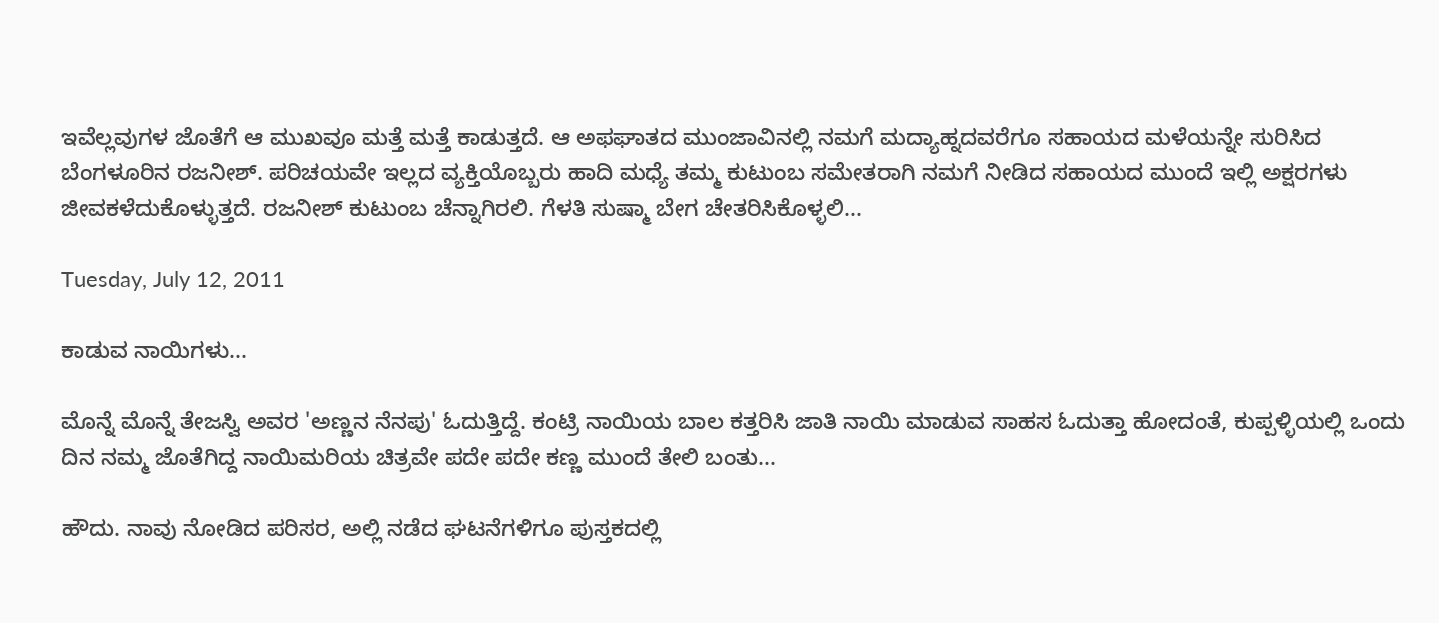ಇವೆಲ್ಲವುಗಳ ಜೊತೆಗೆ ಆ ಮುಖವೂ ಮತ್ತೆ ಮತ್ತೆ ಕಾಡುತ್ತದೆ. ಆ ಅಫಘಾತದ ಮುಂಜಾವಿನಲ್ಲಿ ನಮಗೆ ಮದ್ಯಾಹ್ನದವರೆಗೂ ಸಹಾಯದ ಮಳೆಯನ್ನೇ ಸುರಿಸಿದ ಬೆಂಗಳೂರಿನ ರಜನೀಶ್. ಪರಿಚಯವೇ ಇಲ್ಲದ ವ್ಯಕ್ತಿಯೊಬ್ಬರು ಹಾದಿ ಮಧ್ಯೆ ತಮ್ಮ ಕುಟುಂಬ ಸಮೇತರಾಗಿ ನಮಗೆ ನೀಡಿದ ಸಹಾಯದ ಮುಂದೆ ಇಲ್ಲಿ ಅಕ್ಷರಗಳು ಜೀವಕಳೆದುಕೊಳ್ಳುತ್ತದೆ. ರಜನೀಶ್ ಕುಟುಂಬ ಚೆನ್ನಾಗಿರಲಿ. ಗೆಳತಿ ಸುಷ್ಮಾ ಬೇಗ ಚೇತರಿಸಿಕೊಳ್ಳಲಿ...

Tuesday, July 12, 2011

ಕಾಡುವ ನಾಯಿಗಳು...

ಮೊನ್ನೆ ಮೊನ್ನೆ ತೇಜಸ್ವಿ ಅವರ 'ಅಣ್ಣನ ನೆನಪು' ಓದುತ್ತಿದ್ದೆ. ಕಂಟ್ರಿ ನಾಯಿಯ ಬಾಲ ಕತ್ತರಿಸಿ ಜಾತಿ ನಾಯಿ ಮಾಡುವ ಸಾಹಸ ಓದುತ್ತಾ ಹೋದಂತೆ, ಕುಪ್ಪಳ್ಳಿಯಲ್ಲಿ ಒಂದು ದಿನ ನಮ್ಮ ಜೊತೆಗಿದ್ದ ನಾಯಿಮರಿಯ ಚಿತ್ರವೇ ಪದೇ ಪದೇ ಕಣ್ಣ ಮುಂದೆ ತೇಲಿ ಬಂತು...

ಹೌದು. ನಾವು ನೋಡಿದ ಪರಿಸರ, ಅಲ್ಲಿ ನಡೆದ ಘಟನೆಗಳಿಗೂ ಪುಸ್ತಕದಲ್ಲಿ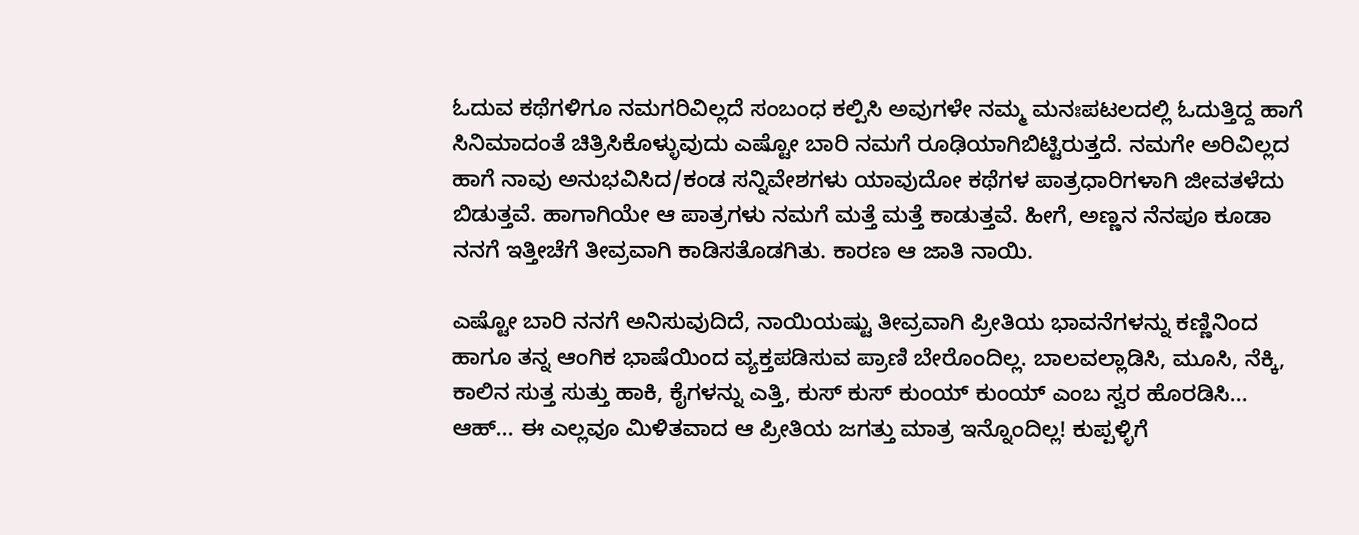ಓದುವ ಕಥೆಗಳಿಗೂ ನಮಗರಿವಿಲ್ಲದೆ ಸಂಬಂಧ ಕಲ್ಪಿಸಿ ಅವುಗಳೇ ನಮ್ಮ ಮನಃಪಟಲದಲ್ಲಿ ಓದುತ್ತಿದ್ದ ಹಾಗೆ ಸಿನಿಮಾದಂತೆ ಚಿತ್ರಿಸಿಕೊಳ್ಳುವುದು ಎಷ್ಟೋ ಬಾರಿ ನಮಗೆ ರೂಢಿಯಾಗಿಬಿಟ್ಟಿರುತ್ತದೆ. ನಮಗೇ ಅರಿವಿಲ್ಲದ ಹಾಗೆ ನಾವು ಅನುಭವಿಸಿದ/ಕಂಡ ಸನ್ನಿವೇಶಗಳು ಯಾವುದೋ ಕಥೆಗಳ ಪಾತ್ರಧಾರಿಗಳಾಗಿ ಜೀವತಳೆದು ಬಿಡುತ್ತವೆ. ಹಾಗಾಗಿಯೇ ಆ ಪಾತ್ರಗಳು ನಮಗೆ ಮತ್ತೆ ಮತ್ತೆ ಕಾಡುತ್ತವೆ. ಹೀಗೆ, ಅಣ್ಣನ ನೆನಪೂ ಕೂಡಾ ನನಗೆ ಇತ್ತೀಚೆಗೆ ತೀವ್ರವಾಗಿ ಕಾಡಿಸತೊಡಗಿತು. ಕಾರಣ ಆ ಜಾತಿ ನಾಯಿ.

ಎಷ್ಟೋ ಬಾರಿ ನನಗೆ ಅನಿಸುವುದಿದೆ, ನಾಯಿಯಷ್ಟು ತೀವ್ರವಾಗಿ ಪ್ರೀತಿಯ ಭಾವನೆಗಳನ್ನು ಕಣ್ಣಿನಿಂದ ಹಾಗೂ ತನ್ನ ಆಂಗಿಕ ಭಾಷೆಯಿಂದ ವ್ಯಕ್ತಪಡಿಸುವ ಪ್ರಾಣಿ ಬೇರೊಂದಿಲ್ಲ. ಬಾಲವಲ್ಲಾಡಿಸಿ, ಮೂಸಿ, ನೆಕ್ಕಿ, ಕಾಲಿನ ಸುತ್ತ ಸುತ್ತು ಹಾಕಿ, ಕೈಗಳನ್ನು ಎತ್ತಿ, ಕುಸ್ ಕುಸ್ ಕುಂಯ್ ಕುಂಯ್ ಎಂಬ ಸ್ವರ ಹೊರಡಿಸಿ... ಆಹ್... ಈ ಎಲ್ಲವೂ ಮಿಳಿತವಾದ ಆ ಪ್ರೀತಿಯ ಜಗತ್ತು ಮಾತ್ರ ಇನ್ನೊಂದಿಲ್ಲ! ಕುಪ್ಪಳ್ಳಿಗೆ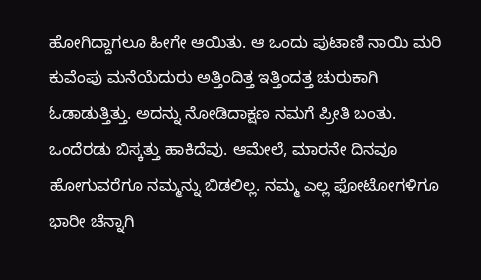ಹೋಗಿದ್ದಾಗಲೂ ಹೀಗೇ ಆಯಿತು. ಆ ಒಂದು ಪುಟಾಣಿ ನಾಯಿ ಮರಿ ಕುವೆಂಪು ಮನೆಯೆದುರು ಅತ್ತಿಂದಿತ್ತ ಇತ್ತಿಂದತ್ತ ಚುರುಕಾಗಿ ಓಡಾಡುತ್ತಿತ್ತು. ಅದನ್ನು ನೋಡಿದಾಕ್ಷಣ ನಮಗೆ ಪ್ರೀತಿ ಬಂತು. ಒಂದೆರಡು ಬಿಸ್ಕತ್ತು ಹಾಕಿದೆವು. ಆಮೇಲೆ, ಮಾರನೇ ದಿನವೂ ಹೋಗುವರೆಗೂ ನಮ್ಮನ್ನು ಬಿಡಲಿಲ್ಲ. ನಮ್ಮ ಎಲ್ಲ ಫೋಟೋಗಳಿಗೂ ಭಾರೀ ಚೆನ್ನಾಗಿ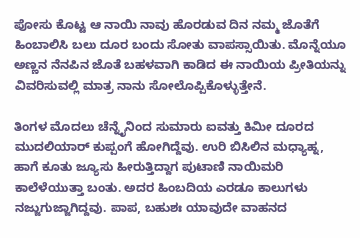ಪೋಸು ಕೊಟ್ಟ ಆ ನಾಯಿ ನಾವು ಹೊರಡುವ ದಿನ ನಮ್ಮ ಜೊತೆಗೆ ಹಿಂಬಾಲಿಸಿ ಬಲು ದೂರ ಬಂದು ಸೋತು ವಾಪಸ್ಸಾಯಿತು. ಮೊನ್ನೆಯೂ ಅಣ್ಣನ ನೆನಪಿನ ಜೊತೆ ಬಹಳವಾಗಿ ಕಾಡಿದ ಈ ನಾಯಿಯ ಪ್ರೀತಿಯನ್ನು ವಿವರಿಸುವಲ್ಲಿ ಮಾತ್ರ ನಾನು ಸೋಲೊಪ್ಪಿಕೊಳ್ಳುತ್ತೇನೆ.

ತಿಂಗಳ ಮೊದಲು ಚೆನ್ನೈನಿಂದ ಸುಮಾರು ಐವತ್ತು ಕಿಮೀ ದೂರದ ಮುದಲಿಯಾರ್ ಕುಪ್ಪಂಗೆ ಹೋಗಿದ್ದೆವು. ಉರಿ ಬಿಸಿಲಿನ ಮಧ್ಯಾಹ್ನ, ಹಾಗೆ ಕೂತು ಜ್ಯೂಸು ಹೀರುತ್ತಿದ್ದಾಗ ಪುಟಾಣಿ ನಾಯಿಮರಿ ಕಾಲೆಳೆಯುತ್ತಾ ಬಂತು. ಅದರ ಹಿಂಬದಿಯ ಎರಡೂ ಕಾಲುಗಳು ನಜ್ಜುಗುಜ್ಜಾಗಿದ್ದವು. ಪಾಪ, ಬಹುಶಃ ಯಾವುದೇ ವಾಹನದ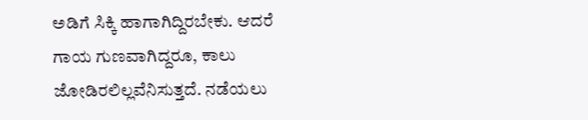ಅಡಿಗೆ ಸಿಕ್ಕಿ ಹಾಗಾಗಿದ್ದಿರಬೇಕು. ಆದರೆ ಗಾಯ ಗುಣವಾಗಿದ್ದರೂ, ಕಾಲು ಜೋಡಿರಲಿಲ್ಲವೆನಿಸುತ್ತದೆ. ನಡೆಯಲು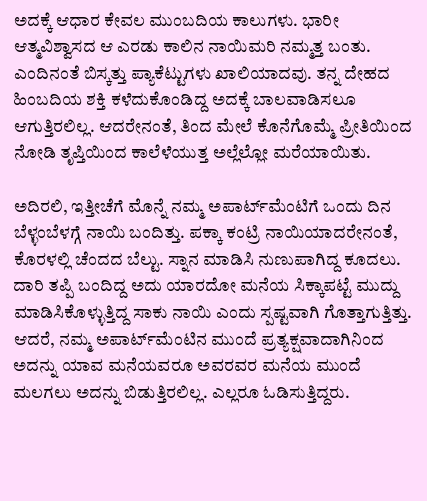ಅದಕ್ಕೆ ಆಧಾರ ಕೇವಲ ಮುಂಬದಿಯ ಕಾಲುಗಳು. ಭಾರೀ ಆತ್ಮವಿಶ್ವಾಸದ ಆ ಎರಡು ಕಾಲಿನ ನಾಯಿಮರಿ ನಮ್ಮತ್ತ ಬಂತು. ಎಂದಿನಂತೆ ಬಿಸ್ಕತ್ತು ಪ್ಯಾಕೆಟ್ಟುಗಳು ಖಾಲಿಯಾದವು. ತನ್ನ ದೇಹದ ಹಿಂಬದಿಯ ಶಕ್ತಿ ಕಳೆದುಕೊಂಡಿದ್ದ ಅದಕ್ಕೆ ಬಾಲವಾಡಿಸಲೂ ಆಗುತ್ತಿರಲಿಲ್ಲ. ಆದರೇನಂತೆ, ತಿಂದ ಮೇಲೆ ಕೊನೆಗೊಮ್ಮೆ ಪ್ರೀತಿಯಿಂದ ನೋಡಿ ತೃಪ್ತಿಯಿಂದ ಕಾಲೆಳೆಯುತ್ತ ಅಲ್ಲೆಲ್ಲೋ ಮರೆಯಾಯಿತು.

ಅದಿರಲಿ, ಇತ್ತೀಚೆಗೆ ಮೊನ್ನೆ ನಮ್ಮ ಅಪಾರ್ಟ್‌ಮೆಂಟಿಗೆ ಒಂದು ದಿನ ಬೆಳ್ಳಂಬೆಳಗ್ಗೆ ನಾಯಿ ಬಂದಿತ್ತು. ಪಕ್ಕಾ ಕಂಟ್ರಿ ನಾಯಿಯಾದರೇನಂತೆ, ಕೊರಳಲ್ಲಿ ಚೆಂದದ ಬೆಲ್ಟು. ಸ್ನಾನ ಮಾಡಿಸಿ ನುಣುಪಾಗಿದ್ದ ಕೂದಲು. ದಾರಿ ತಪ್ಪಿ ಬಂದಿದ್ದ ಅದು ಯಾರದೋ ಮನೆಯ ಸಿಕ್ಕಾಪಟ್ಟೆ ಮುದ್ದು ಮಾಡಿಸಿಕೊಳ್ಳುತ್ತಿದ್ದ ಸಾಕು ನಾಯಿ ಎಂದು ಸ್ಪಷ್ಟವಾಗಿ ಗೊತ್ತಾಗುತ್ತಿತ್ತು. ಆದರೆ, ನಮ್ಮ ಅಪಾರ್ಟ್‌ಮೆಂಟಿನ ಮುಂದೆ ಪ್ರತ್ಯಕ್ಷವಾದಾಗಿನಿಂದ ಅದನ್ನು ಯಾವ ಮನೆಯವರೂ ಅವರವರ ಮನೆಯ ಮುಂದೆ ಮಲಗಲು ಅದನ್ನು ಬಿಡುತ್ತಿರಲಿಲ್ಲ. ಎಲ್ಲರೂ ಓಡಿಸುತ್ತಿದ್ದರು.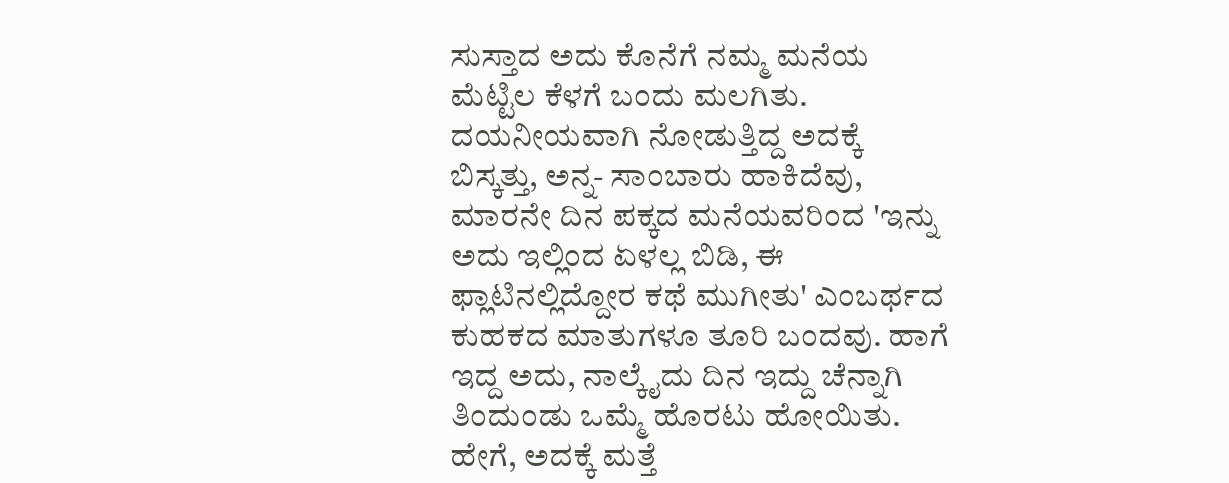ಸುಸ್ತಾದ ಅದು ಕೊನೆಗೆ ನಮ್ಮ ಮನೆಯ ಮೆಟ್ಟಿಲ ಕೆಳಗೆ ಬಂದು ಮಲಗಿತು. ದಯನೀಯವಾಗಿ ನೋಡುತ್ತಿದ್ದ ಅದಕ್ಕೆ ಬಿಸ್ಕತ್ತು, ಅನ್ನ- ಸಾಂಬಾರು ಹಾಕಿದೆವು, ಮಾರನೇ ದಿನ ಪಕ್ಕದ ಮನೆಯವರಿಂದ 'ಇನ್ನು ಅದು ಇಲ್ಲಿಂದ ಏಳಲ್ಲ ಬಿಡಿ, ಈ ಫ್ಲಾಟಿನಲ್ಲಿದ್ದೋರ ಕಥೆ ಮುಗೀತು' ಎಂಬರ್ಥದ ಕುಹಕದ ಮಾತುಗಳೂ ತೂರಿ ಬಂದವು. ಹಾಗೆ ಇದ್ದ ಅದು, ನಾಲ್ಕೈದು ದಿನ ಇದ್ದು ಚೆನ್ನಾಗಿ ತಿಂದುಂಡು ಒಮ್ಮೆ ಹೊರಟು ಹೋಯಿತು. ಹೇಗೆ, ಅದಕ್ಕೆ ಮತ್ತೆ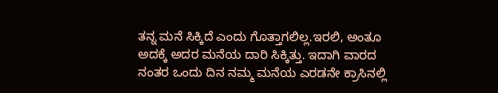ತನ್ನ ಮನೆ ಸಿಕ್ಕಿದೆ ಎಂದು ಗೊತ್ತಾಗಲಿಲ್ಲ.ಇರಲಿ, ಅಂತೂ ಅದಕ್ಕೆ ಅದರ ಮನೆಯ ದಾರಿ ಸಿಕ್ಕಿತ್ತು. ಇದಾಗಿ ವಾರದ ನಂತರ ಒಂದು ದಿನ ನಮ್ಮ ಮನೆಯ ಎರಡನೇ ಕ್ರಾಸಿನಲ್ಲಿ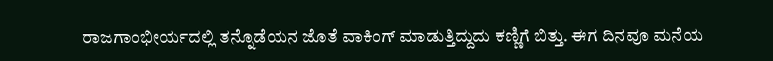ರಾಜಗಾಂಭೀರ್ಯದಲ್ಲಿ ತನ್ನೊಡೆಯನ ಜೊತೆ ವಾಕಿಂಗ್ ಮಾಡುತ್ತಿದ್ದುದು ಕಣ್ಣಿಗೆ ಬಿತ್ತು. ಈಗ ದಿನವೂ ಮನೆಯ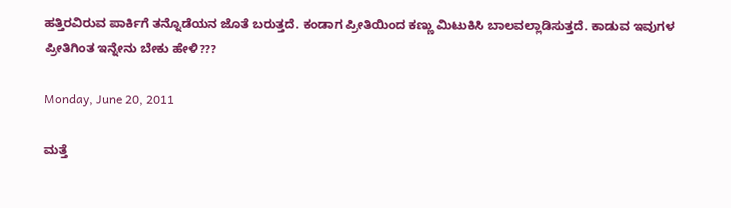ಹತ್ತಿರವಿರುವ ಪಾರ್ಕಿಗೆ ತನ್ನೊಡೆಯನ ಜೊತೆ ಬರುತ್ತದೆ. ಕಂಡಾಗ ಪ್ರೀತಿಯಿಂದ ಕಣ್ಣು ಮಿಟುಕಿಸಿ ಬಾಲವಲ್ಲಾಡಿಸುತ್ತದೆ. ಕಾಡುವ ಇವುಗಳ ಪ್ರೀತಿಗಿಂತ ಇನ್ನೇನು ಬೇಕು ಹೇಳಿ???

Monday, June 20, 2011

ಮತ್ತೆ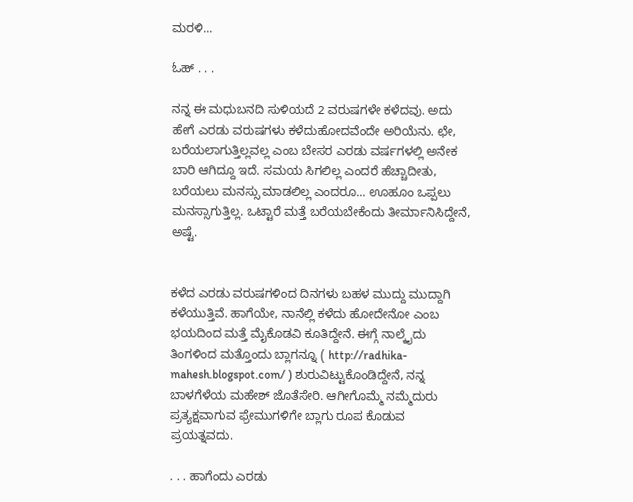ಮರಳಿ...

ಓಹ್ . . .

ನನ್ನ ಈ ಮಧುಬನದಿ ಸುಳಿಯದೆ 2 ವರುಷಗಳೇ ಕಳೆದವು. ಅದು ಹೇಗೆ ಎರಡು ವರುಷಗಳು ಕಳೆದುಹೋದವೆಂದೇ ಅರಿಯೆನು. ಛೇ, ಬರೆಯಲಾಗುತ್ತಿಲ್ಲವಲ್ಲ ಎಂಬ ಬೇಸರ ಎರಡು ವರ್ಷಗಳಲ್ಲಿ ಅನೇಕ ಬಾರಿ ಆಗಿದ್ದೂ ಇದೆ. ಸಮಯ ಸಿಗಲಿಲ್ಲ ಎಂದರೆ ಹೆಚ್ಚಾದೀತು, ಬರೆಯಲು ಮನಸ್ಸು ಮಾಡಲಿಲ್ಲ ಎಂದರೂ... ಊಹೂಂ ಒಪ್ಪಲು ಮನಸ್ಸಾಗುತ್ತಿಲ್ಲ. ಒಟ್ಟಾರೆ ಮತ್ತೆ ಬರೆಯಬೇಕೆಂದು ತೀರ್ಮಾನಿಸಿದ್ದೇನೆ, ಅಷ್ಟೆ.


ಕಳೆದ ಎರಡು ವರುಷಗಳಿಂದ ದಿನಗಳು ಬಹಳ ಮುದ್ದು ಮುದ್ದಾಗಿ ಕಳೆಯುತ್ತಿವೆ. ಹಾಗೆಯೇ, ನಾನೆಲ್ಲಿ ಕಳೆದು ಹೋದೇನೋ ಎಂಬ ಭಯದಿಂದ ಮತ್ತೆ ಮೈಕೊಡವಿ ಕೂತಿದ್ದೇನೆ. ಈಗ್ಗೆ ನಾಲ್ಕೈದು ತಿಂಗಳಿಂದ ಮತ್ತೊಂದು ಬ್ಲಾಗನ್ನೂ ( http://radhika-mahesh.blogspot.com/ ) ಶುರುವಿಟ್ಟುಕೊಂಡಿದ್ದೇನೆ, ನನ್ನ ಬಾಳಗೆಳೆಯ ಮಹೇಶ್ ಜೊತೆಸೇರಿ. ಆಗೀಗೊಮ್ಮೆ ನಮ್ಮೆದುರು ಪ್ರತ್ಯಕ್ಷವಾಗುವ ಫ್ರೇಮುಗಳಿಗೇ ಬ್ಲಾಗು ರೂಪ ಕೊಡುವ ಪ್ರಯತ್ನವದು.

. . . ಹಾಗೆಂದು ಎರಡು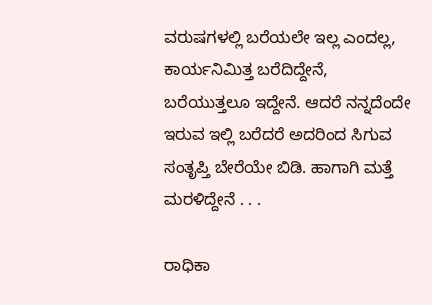ವರುಷಗಳಲ್ಲಿ ಬರೆಯಲೇ ಇಲ್ಲ ಎಂದಲ್ಲ, ಕಾರ್ಯನಿಮಿತ್ತ ಬರೆದಿದ್ದೇನೆ, ಬರೆಯುತ್ತಲೂ ಇದ್ದೇನೆ. ಆದರೆ ನನ್ನದೆಂದೇ ಇರುವ ಇಲ್ಲಿ ಬರೆದರೆ ಅದರಿಂದ ಸಿಗುವ ಸಂತೃಪ್ತಿ ಬೇರೆಯೇ ಬಿಡಿ. ಹಾಗಾಗಿ ಮತ್ತೆ ಮರಳಿದ್ದೇನೆ . . .

ರಾಧಿಕಾ